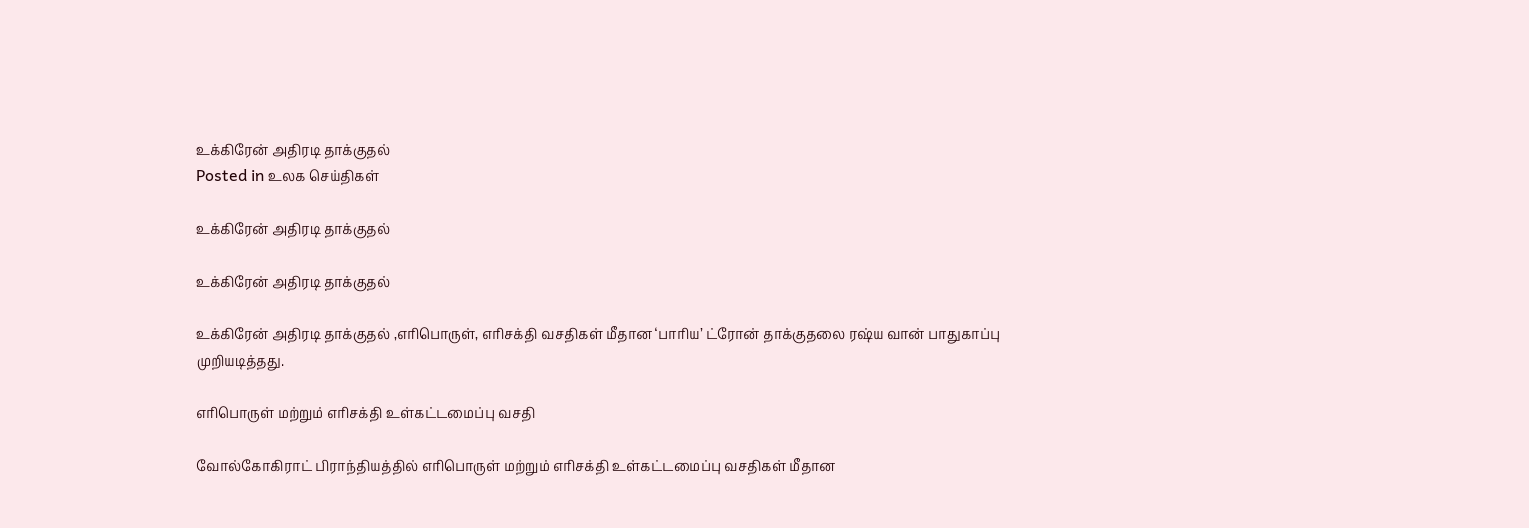உக்கிரேன் அதிரடி தாக்குதல்
Posted in உலக செய்திகள்

உக்கிரேன் அதிரடி தாக்குதல்

உக்கிரேன் அதிரடி தாக்குதல்

உக்கிரேன் அதிரடி தாக்குதல் ,எரிபொருள், எரிசக்தி வசதிகள் மீதான ‘பாரிய’ ட்ரோன் தாக்குதலை ரஷ்ய வான் பாதுகாப்பு முறியடித்தது.

எரிபொருள் மற்றும் எரிசக்தி உள்கட்டமைப்பு வசதி

வோல்கோகிராட் பிராந்தியத்தில் எரிபொருள் மற்றும் எரிசக்தி உள்கட்டமைப்பு வசதிகள் மீதான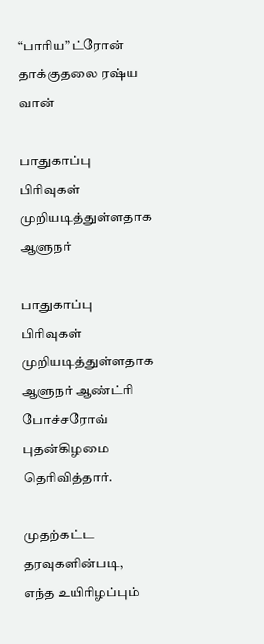“பாரிய” ட்ரோன் தாக்குதலை ரஷ்ய வான்

பாதுகாப்பு பிரிவுகள் முறியடித்துள்ளதாக ஆளுநர்

பாதுகாப்பு பிரிவுகள் முறியடித்துள்ளதாக ஆளுநர் ஆண்ட்ரி போச்சரோவ் புதன்கிழமை தெரிவித்தார்.

முதற்கட்ட தரவுகளின்படி, எந்த உயிரிழப்பும்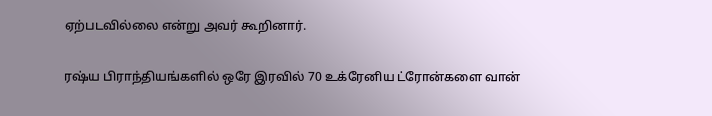ஏற்படவில்லை என்று அவர் கூறினார்.

ரஷ்ய பிராந்தியங்களில் ஒரே இரவில் 70 உக்ரேனிய ட்ரோன்களை வான்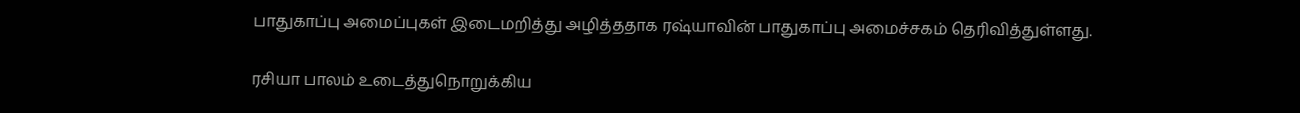பாதுகாப்பு அமைப்புகள் இடைமறித்து அழித்ததாக ரஷ்யாவின் பாதுகாப்பு அமைச்சகம் தெரிவித்துள்ளது.

ரசியா பாலம் உடைத்துநொறுக்கிய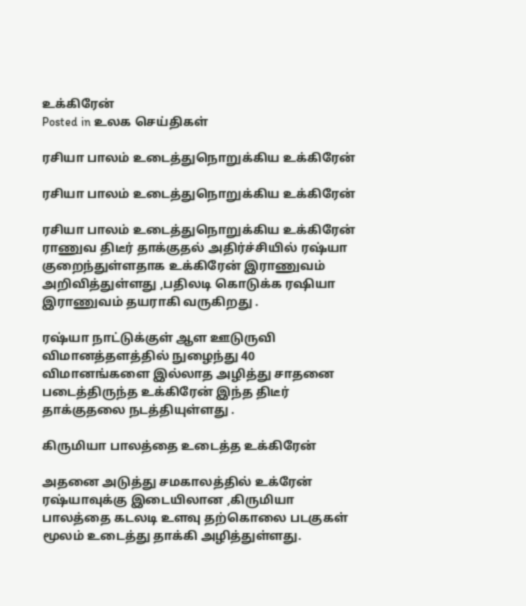உக்கிரேன்
Posted in உலக செய்திகள்

ரசியா பாலம் உடைத்துநொறுக்கிய உக்கிரேன்

ரசியா பாலம் உடைத்துநொறுக்கிய உக்கிரேன்

ரசியா பாலம் உடைத்துநொறுக்கிய உக்கிரேன் ராணுவ திடீர் தாக்குதல் அதிர்ச்சியில் ரஷ்யா குறைந்துள்ளதாக உக்கிரேன் இராணுவம் அறிவித்துள்ளது ,பதிலடி கொடுக்க ரஷியா இராணுவம் தயராகி வருகிறது .

ரஷ்யா நாட்டுக்குள் ஆள ஊடுருவி விமானத்தளத்தில் நுழைந்து 40 விமானங்களை இல்லாத அழித்து சாதனை படைத்திருந்த உக்கிரேன் இந்த திடீர் தாக்குதலை நடத்தியுள்ளது .

கிருமியா பாலத்தை உடைத்த உக்கிரேன்

அதனை அடுத்து சமகாலத்தில் உக்ரேன் ரஷ்யாவுக்கு இடையிலான ,கிருமியா பாலத்தை கடலடி உளவு தற்கொலை படகுகள் மூலம் உடைத்து தாக்கி அழித்துள்ளது.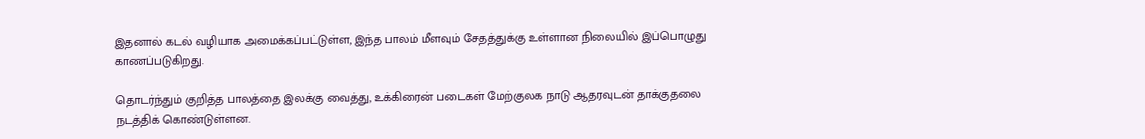இதனால் கடல் வழியாக அமைக்கப்பட்டுள்ள, இந்த பாலம் மீளவும் சேதத்துக்கு உள்ளான நிலையில் இப்பொழுது காணப்படுகிறது.

தொடர்ந்தும் குறித்த பாலத்தை இலக்கு வைத்து, உக்கிரைன் படைகள் மேற்குலக நாடு ஆதரவுடன் தாக்குதலை நடத்திக் கொண்டுள்ளன.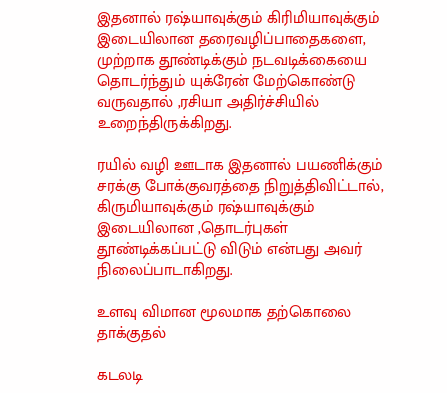இதனால் ரஷ்யாவுக்கும் கிரிமியாவுக்கும் இடையிலான தரைவழிப்பாதைகளை, முற்றாக தூண்டிக்கும் நடவடிக்கையை தொடர்ந்தும் யுக்ரேன் மேற்கொண்டு வருவதால் ,ரசியா அதிர்ச்சியில் உறைந்திருக்கிறது.

ரயில் வழி ஊடாக இதனால் பயணிக்கும் சரக்கு போக்குவரத்தை நிறுத்திவிட்டால், கிருமியாவுக்கும் ரஷ்யாவுக்கும் இடையிலான ,தொடர்புகள் தூண்டிக்கப்பட்டு விடும் என்பது அவர் நிலைப்பாடாகிறது.

உளவு விமான மூலமாக தற்கொலை தாக்குதல்

கடலடி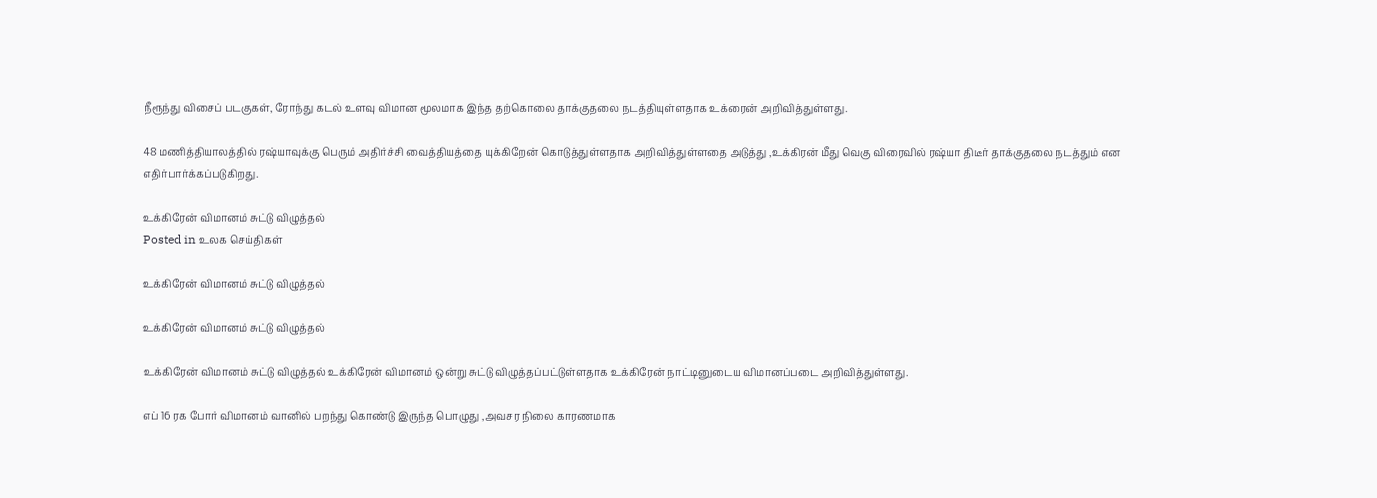நீரூந்து விசைப் படகுகள், ரோந்து கடல் உளவு விமான மூலமாக இந்த தற்கொலை தாக்குதலை நடத்தியுள்ளதாக உக்ரைன் அறிவித்துள்ளது.

48 மணித்தியாலத்தில் ரஷ்யாவுக்கு பெரும் அதிர்ச்சி வைத்தியத்தை யுக்கிறேன் கொடுத்துள்ளதாக அறிவித்துள்ளதை அடுத்து ,உக்கிரன் மீது வெகு விரைவில் ரஷ்யா திடீர் தாக்குதலை நடத்தும் என எதிர்பார்க்கப்படுகிறது.

உக்கிரேன் விமானம் சுட்டு விழுத்தல்
Posted in உலக செய்திகள்

உக்கிரேன் விமானம் சுட்டு விழுத்தல்

உக்கிரேன் விமானம் சுட்டு விழுத்தல்

உக்கிரேன் விமானம் சுட்டு விழுத்தல் உக்கிரேன் விமானம் ஒன்று சுட்டு விழுத்தப்பட்டுள்ளதாக உக்கிரேன் நாட்டினுடைய விமானப்படை அறிவித்துள்ளது.

எப் 16 ரக போர் விமானம் வானில் பறந்து கொண்டு இருந்த பொழுது ,அவசர நிலை காரணமாக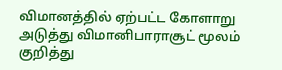விமானத்தில் ஏற்பட்ட கோளாறு அடுத்து விமானிபாராசூட் மூலம் குறித்து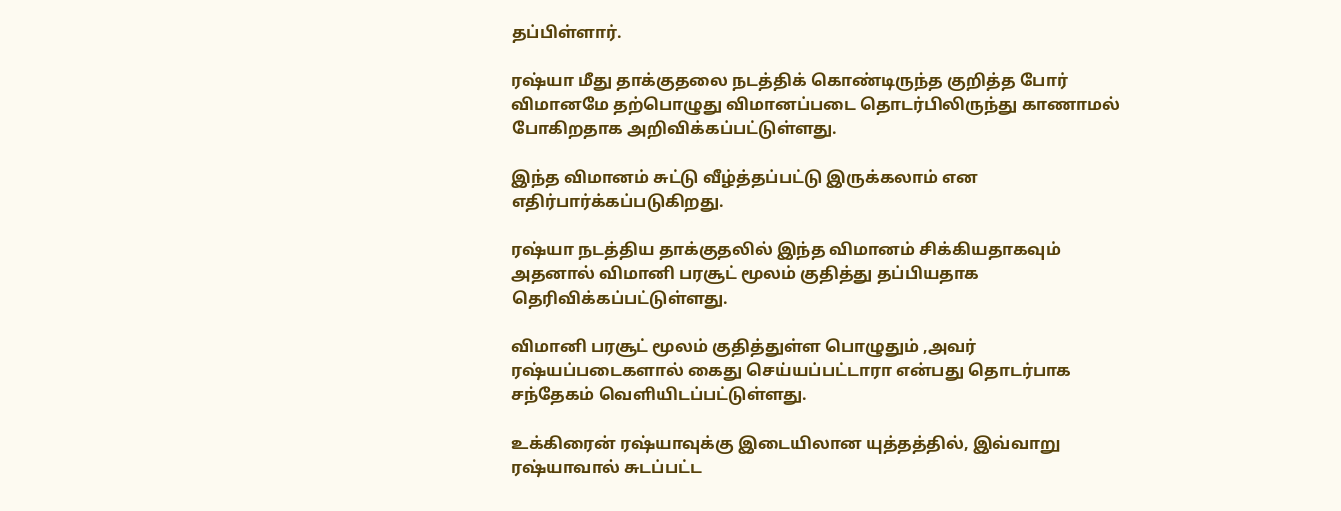தப்பிள்ளார்.

ரஷ்யா மீது தாக்குதலை நடத்திக் கொண்டிருந்த குறித்த போர் விமானமே தற்பொழுது விமானப்படை தொடர்பிலிருந்து காணாமல் போகிறதாக அறிவிக்கப்பட்டுள்ளது.

இந்த விமானம் சுட்டு வீழ்த்தப்பட்டு இருக்கலாம் என எதிர்பார்க்கப்படுகிறது.

ரஷ்யா நடத்திய தாக்குதலில் இந்த விமானம் சிக்கியதாகவும் அதனால் விமானி பரசூட் மூலம் குதித்து தப்பியதாக தெரிவிக்கப்பட்டுள்ளது.

விமானி பரசூட் மூலம் குதித்துள்ள பொழுதும் ,அவர் ரஷ்யப்படைகளால் கைது செய்யப்பட்டாரா என்பது தொடர்பாக சந்தேகம் வெளியிடப்பட்டுள்ளது.

உக்கிரைன் ரஷ்யாவுக்கு இடையிலான யுத்தத்தில், இவ்வாறு ரஷ்யாவால் சுடப்பட்ட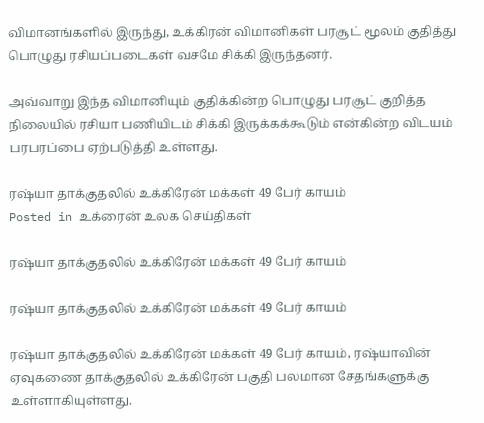விமானங்களில் இருந்து, உக்கிரன் விமானிகள் பரசூட் மூலம் குதித்து பொழுது ரசியப்படைகள் வசமே சிக்கி இருந்தனர்.

அவ்வாறு இந்த விமானியும் குதிக்கின்ற பொழுது பரசூட் குறித்த நிலையில் ரசியா பணியிடம் சிக்கி இருக்கக்கூடும் என்கின்ற விடயம் பரபரப்பை ஏற்படுத்தி உள்ளது.

ரஷ்யா தாக்குதலில் உக்கிரேன் மக்கள் 49 பேர் காயம்
Posted in உக்ரைன் உலக செய்திகள்

ரஷ்யா தாக்குதலில் உக்கிரேன் மக்கள் 49 பேர் காயம்

ரஷ்யா தாக்குதலில் உக்கிரேன் மக்கள் 49 பேர் காயம்

ரஷ்யா தாக்குதலில் உக்கிரேன் மக்கள் 49 பேர் காயம், ரஷ்யாவின் ஏவுகணை தாக்குதலில் உக்கிரேன் பகுதி பலமான சேதங்களுக்கு உள்ளாகியுள்ளது.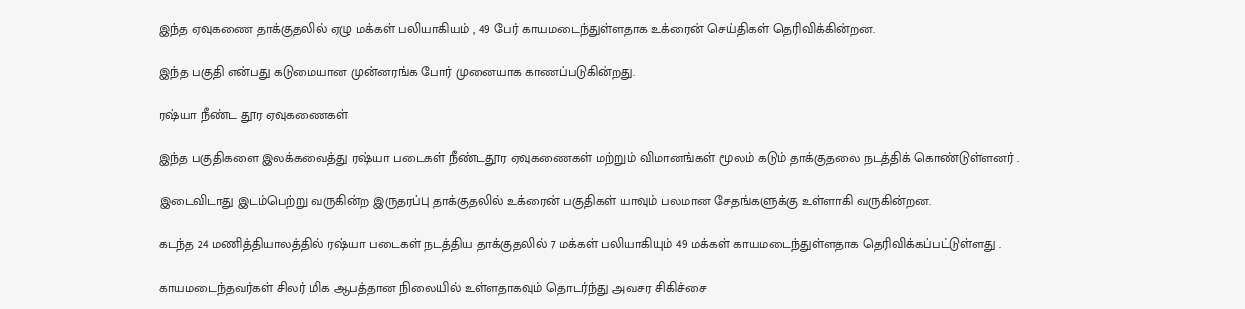இந்த ஏவுகணை தாக்குதலில் ஏழு மக்கள் பலியாகியம் , 49 பேர் காயமடைந்துள்ளதாக உக்ரைன் செய்திகள் தெரிவிக்கின்றன.

இந்த பகுதி என்பது கடுமையான முன்னரங்க போர் முனையாக காணப்படுகின்றது.

ரஷ்யா நீண்ட தூர ஏவுகணைகள்

இந்த பகுதிகளை இலக்கவைத்து ரஷ்யா படைகள் நீண்டதூர ஏவுகணைகள் மற்றும் விமானங்கள் மூலம் கடும் தாக்குதலை நடத்திக் கொண்டுள்ளனர் .

இடைவிடாது இடம்பெற்று வருகின்ற இருதரப்பு தாக்குதலில் உக்ரைன் பகுதிகள் யாவும் பலமான சேதங்களுக்கு உள்ளாகி வருகின்றன.

கடந்த 24 மணித்தியாலத்தில் ரஷ்யா படைகள் நடத்திய தாக்குதலில் 7 மக்கள் பலியாகியும் 49 மக்கள் காயமடைந்துள்ளதாக தெரிவிக்கப்பட்டுள்ளது .

காயமடைந்தவர்கள் சிலர் மிக ஆபத்தான நிலையில் உள்ளதாகவும் தொடர்ந்து அவசர சிகிச்சை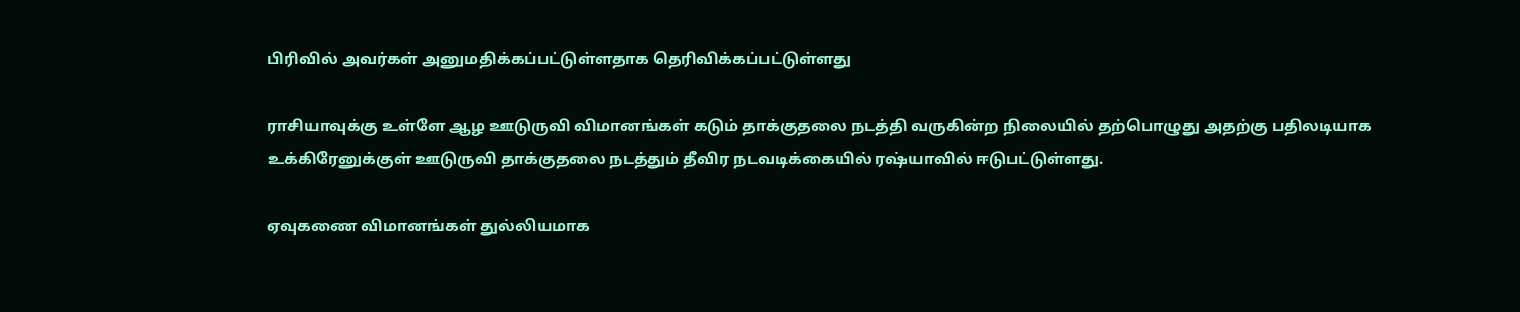பிரிவில் அவர்கள் அனுமதிக்கப்பட்டுள்ளதாக தெரிவிக்கப்பட்டுள்ளது

ராசியாவுக்கு உள்ளே ஆழ ஊடுருவி விமானங்கள் கடும் தாக்குதலை நடத்தி வருகின்ற நிலையில் தற்பொழுது அதற்கு பதிலடியாக உக்கிரேனுக்குள் ஊடுருவி தாக்குதலை நடத்தும் தீவிர நடவடிக்கையில் ரஷ்யாவில் ஈடுபட்டுள்ளது.

ஏவுகணை விமானங்கள் துல்லியமாக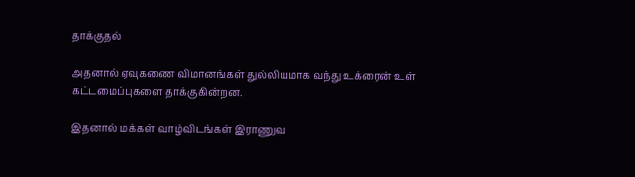தாக்குதல்

அதனால் ஏவுகணை விமானங்கள் துல்லியமாக வந்து உக்ரைன் உள் கட்டமைப்புகளை தாக்குகின்றன.

இதனால் மக்கள் வாழ்விடங்கள் இராணுவ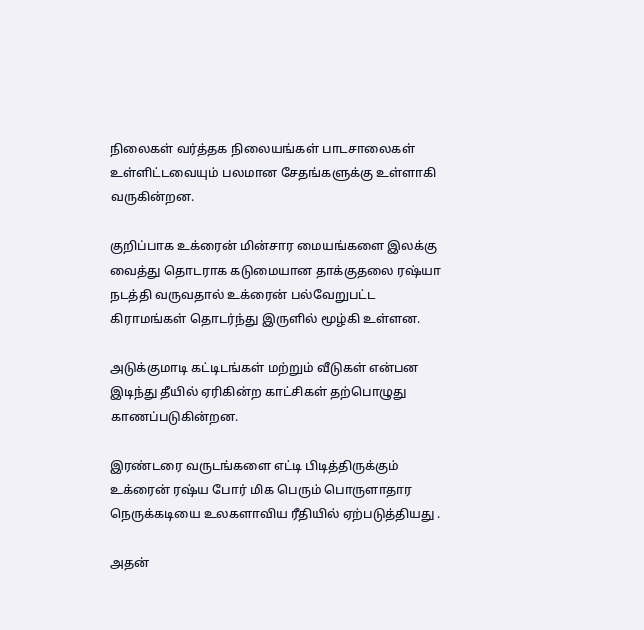நிலைகள் வர்த்தக நிலையங்கள் பாடசாலைகள் உள்ளிட்டவையும் பலமான சேதங்களுக்கு உள்ளாகி வருகின்றன.

குறிப்பாக உக்ரைன் மின்சார மையங்களை இலக்கு வைத்து தொடராக கடுமையான தாக்குதலை ரஷ்யா நடத்தி வருவதால் உக்ரைன் பல்வேறுபட்ட கிராமங்கள் தொடர்ந்து இருளில் மூழ்கி உள்ளன.

அடுக்குமாடி கட்டிடங்கள் மற்றும் வீடுகள் என்பன இடிந்து தீயில் ஏரிகின்ற காட்சிகள் தற்பொழுது காணப்படுகின்றன.

இரண்டரை வருடங்களை எட்டி பிடித்திருக்கும் உக்ரைன் ரஷ்ய போர் மிக பெரும் பொருளாதார நெருக்கடியை உலகளாவிய ரீதியில் ஏற்படுத்தியது .

அதன்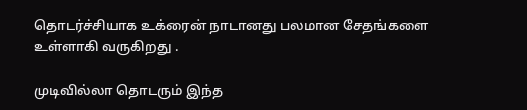தொடர்ச்சியாக உக்ரைன் நாடானது பலமான சேதங்களை உள்ளாகி வருகிறது .

முடிவில்லா தொடரும் இந்த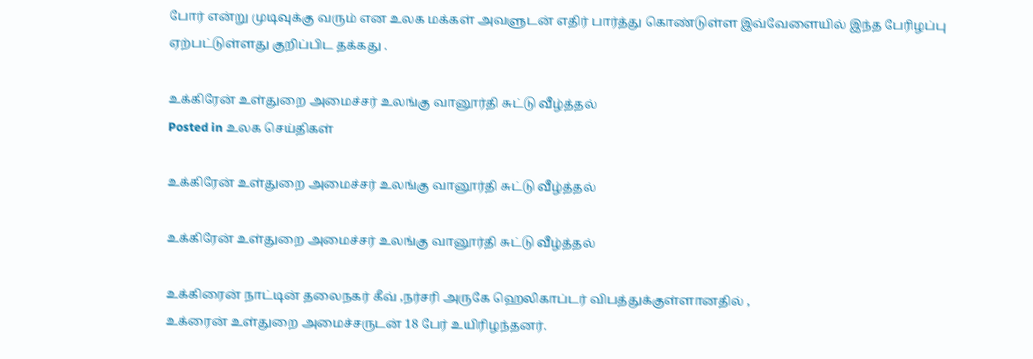போர் என்று முடிவுக்கு வரும் என உலக மக்கள் அவளுடன் எதிர் பார்த்து கொண்டுள்ள இவ்வேளையில் இந்த பேரிழப்பு ஏற்பட்டுள்ளது குறிப்பிட தக்கது .

உக்கிரேன் உள்துறை அமைச்சர் உலங்கு வானூர்தி சுட்டு வீழ்த்தல்
Posted in உலக செய்திகள்

உக்கிரேன் உள்துறை அமைச்சர் உலங்கு வானூர்தி சுட்டு வீழ்த்தல்

உக்கிரேன் உள்துறை அமைச்சர் உலங்கு வானூர்தி சுட்டு வீழ்த்தல்

உக்கிரைன் நாட்டின் தலைநகர் கீவ் ,நர்சரி அருகே ஹெலிகாப்டர் விபத்துக்குள்ளானதில் ,
உக்ரைன் உள்துறை அமைச்சருடன் 18 பேர் உயிரிழந்தனர்.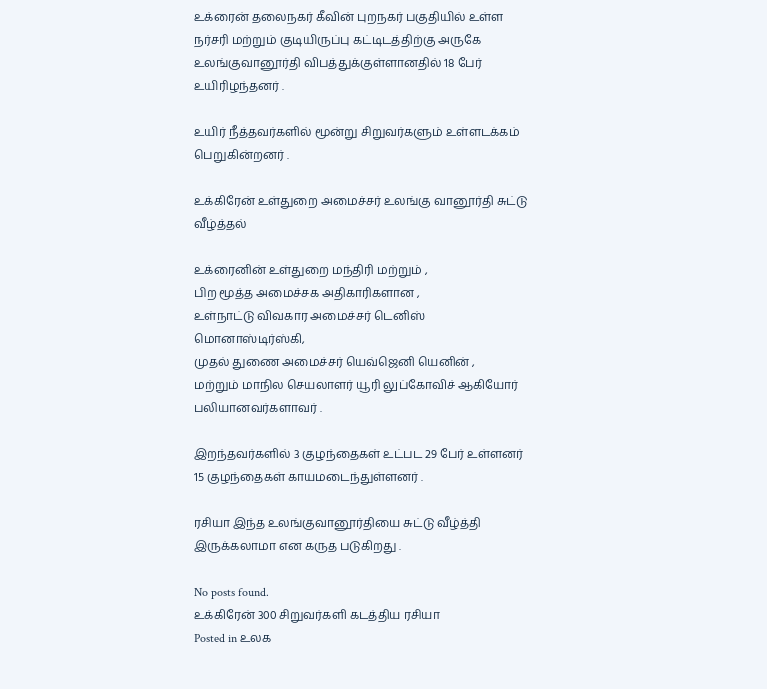உக்ரைன் தலைநகர் கீவின் புறநகர் பகுதியில் உள்ள நர்சரி மற்றும் குடியிருப்பு கட்டிடத்திற்கு அருகே உலங்குவானூர்தி விபத்துக்குள்ளானதில் 18 பேர் உயிரிழந்தனர் .

உயிர் நீத்தவர்களில் மூன்று சிறுவர்களும் உள்ளடக்கம் பெறுகின்றனர் .

உக்கிரேன் உள்துறை அமைச்சர் உலங்கு வானூர்தி சுட்டு வீழ்த்தல்

உக்ரைனின் உள்துறை மந்திரி மற்றும் ,
பிற மூத்த அமைச்சக அதிகாரிகளான ,
உள்நாட்டு விவகார அமைச்சர் டெனிஸ் மொனாஸ்டிர்ஸ்கி,
முதல் துணை அமைச்சர் யெவ்ஜெனி யெனின் ,
மற்றும் மாநில செயலாளர் யூரி லுப்கோவிச் ஆகியோர் பலியானவர்களாவர் .

இறந்தவர்களில் 3 குழந்தைகள் உட்பட 29 பேர் உள்ளனர்
15 குழந்தைகள் காயமடைந்துள்ளனர் .

ரசியா இந்த உலங்குவானூர்தியை சுட்டு வீழ்த்தி இருக்கலாமா என கருத படுகிறது .

No posts found.
உக்கிரேன் 300 சிறுவர்களி கடத்திய ரசியா
Posted in உலக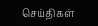செய்திகள்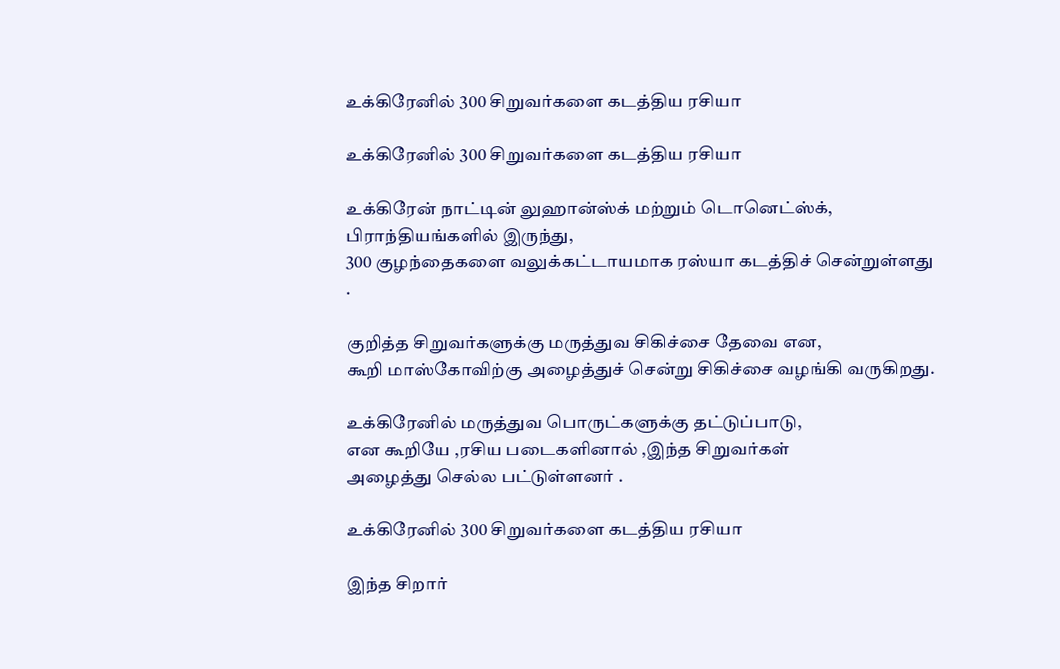உக்கிரேனில் 300 சிறுவர்களை கடத்திய ரசியா

உக்கிரேனில் 300 சிறுவர்களை கடத்திய ரசியா

உக்கிரேன் நாட்டின் லுஹான்ஸ்க் மற்றும் டொனெட்ஸ்க்,
பிராந்தியங்களில் இருந்து,
300 குழந்தைகளை வலுக்கட்டாயமாக ரஸ்யா கடத்திச் சென்றுள்ளது .

குறித்த சிறுவர்களுக்கு மருத்துவ சிகிச்சை தேவை என,
கூறி மாஸ்கோவிற்கு அழைத்துச் சென்று சிகிச்சை வழங்கி வருகிறது.

உக்கிரேனில் மருத்துவ பொருட்களுக்கு தட்டுப்பாடு,
என கூறியே ,ரசிய படைகளினால் ,இந்த சிறுவர்கள்
அழைத்து செல்ல பட்டுள்ளனர் .

உக்கிரேனில் 300 சிறுவர்களை கடத்திய ரசியா

இந்த சிறார்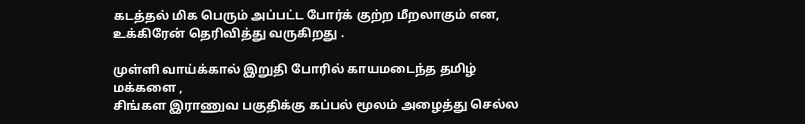கடத்தல் மிக பெரும் அப்பட்ட போர்க் குற்ற மீறலாகும் என,
உக்கிரேன் தெரிவித்து வருகிறது .

முள்ளி வாய்க்கால் இறுதி போரில் காயமடைந்த தமிழ் மக்களை ,
சிங்கள இராணுவ பகுதிக்கு கப்பல் மூலம் அழைத்து செல்ல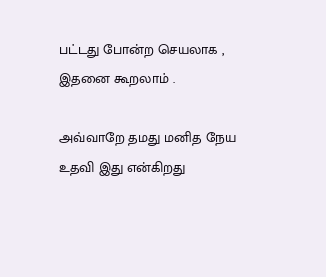பட்டது போன்ற செயலாக ,
இதனை கூறலாம் .

அவ்வாறே தமது மனித நேய உதவி இது என்கிறது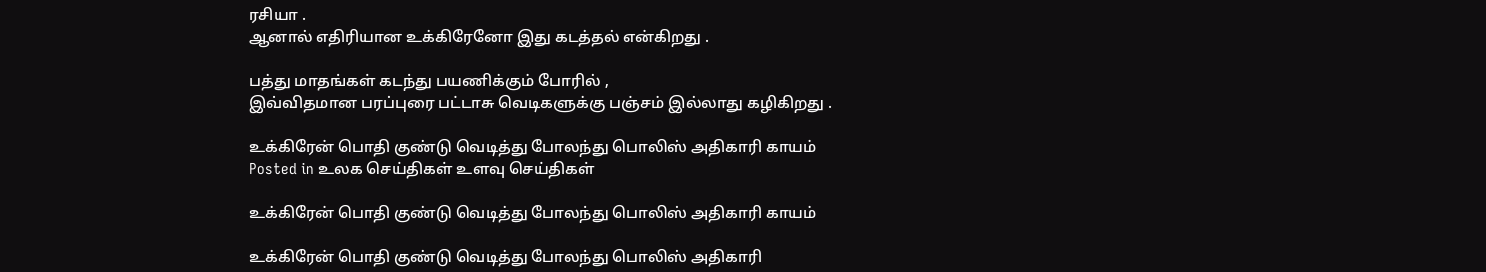ரசியா .
ஆனால் எதிரியான உக்கிரேனோ இது கடத்தல் என்கிறது .

பத்து மாதங்கள் கடந்து பயணிக்கும் போரில் ,
இவ்விதமான பரப்புரை பட்டாசு வெடிகளுக்கு பஞ்சம் இல்லாது கழிகிறது .

உக்கிரேன் பொதி குண்டு வெடித்து போலந்து பொலிஸ் அதிகாரி காயம்
Posted in உலக செய்திகள் உளவு செய்திகள்

உக்கிரேன் பொதி குண்டு வெடித்து போலந்து பொலிஸ் அதிகாரி காயம்

உக்கிரேன் பொதி குண்டு வெடித்து போலந்து பொலிஸ் அதிகாரி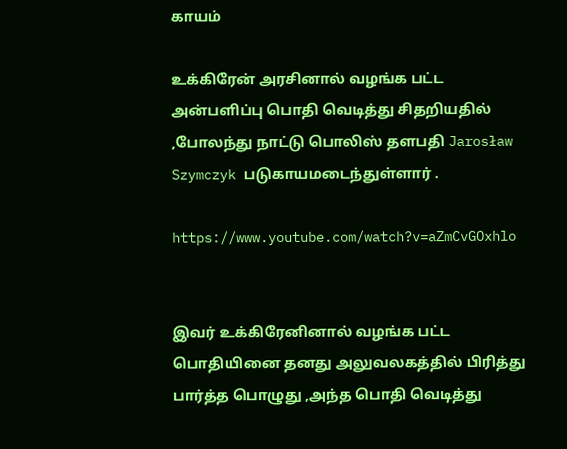காயம்

உக்கிரேன் அரசினால் வழங்க பட்ட அன்பளிப்பு பொதி வெடித்து சிதறியதில் ,போலந்து நாட்டு பொலிஸ் தளபதி Jarosław Szymczyk படுகாயமடைந்துள்ளார் .

https://www.youtube.com/watch?v=aZmCvGOxhlo


இவர் உக்கிரேனினால் வழங்க பட்ட பொதியினை தனது அலுவலகத்தில் பிரித்து பார்த்த பொழுது ,அந்த பொதி வெடித்து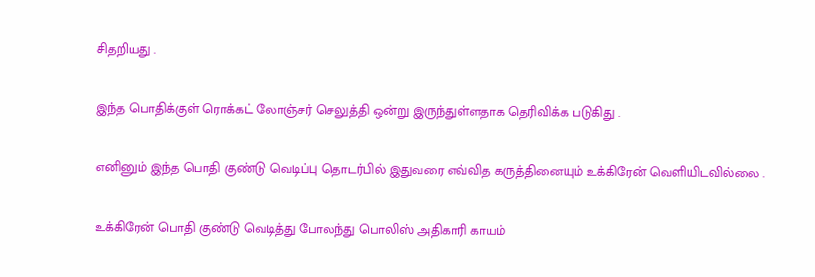சிதறியது .

இந்த பொதிக்குள் ரொக்கட் லோஞ்சர் செலுத்தி ஒன்று இருந்துள்ளதாக தெரிவிக்க படுகிது .

எனினும் இந்த பொதி குண்டு வெடிப்பு தொடர்பில் இதுவரை எவ்வித கருத்தினையும் உக்கிரேன் வெளியிடவில்லை .

உக்கிரேன் பொதி குண்டு வெடித்து போலந்து பொலிஸ் அதிகாரி காயம்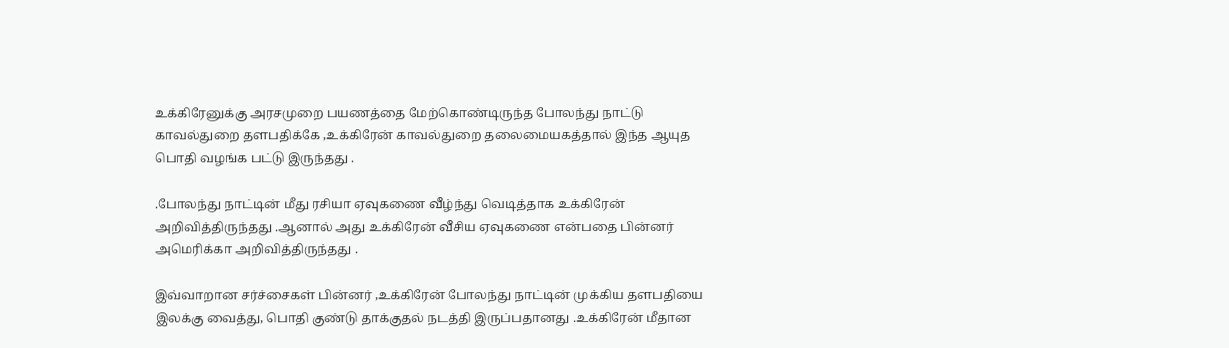உக்கிரேனுக்கு அரசமுறை பயணத்தை மேற்கொண்டிருந்த போலந்து நாட்டு காவல்துறை தளபதிக்கே ,உக்கிரேன் காவல்துறை தலைமையகத்தால் இந்த ஆயுத பொதி வழங்க பட்டு இருந்தது .

.போலந்து நாட்டின் மீது ரசியா ஏவுகணை வீழ்ந்து வெடித்தாக உக்கிரேன் அறிவித்திருந்தது .ஆனால் அது உக்கிரேன் வீசிய ஏவுகணை என்பதை பின்னர் அமெரிக்கா அறிவித்திருந்தது .

இவ்வாறான சர்ச்சைகள் பின்னர் ,உக்கிரேன் போலந்து நாட்டின் முக்கிய தளபதியை இலக்கு வைத்து, பொதி குண்டு தாக்குதல் நடத்தி இருப்பதானது .உக்கிரேன் மீதான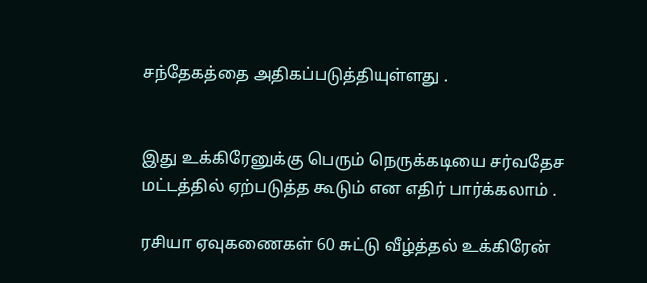சந்தேகத்தை அதிகப்படுத்தியுள்ளது .


இது உக்கிரேனுக்கு பெரும் நெருக்கடியை சர்வதேச மட்டத்தில் ஏற்படுத்த கூடும் என எதிர் பார்க்கலாம் .

ரசியா ஏவுகணைகள் 60 சுட்டு வீழ்த்தல் உக்கிரேன்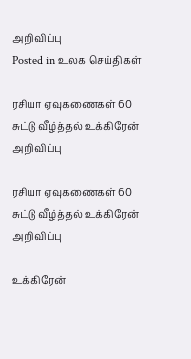அறிவிப்பு
Posted in உலக செய்திகள்

ரசியா ஏவுகணைகள் 60 சுட்டு வீழ்த்தல் உக்கிரேன் அறிவிப்பு

ரசியா ஏவுகணைகள் 60 சுட்டு வீழ்த்தல் உக்கிரேன் அறிவிப்பு

உக்கிரேன்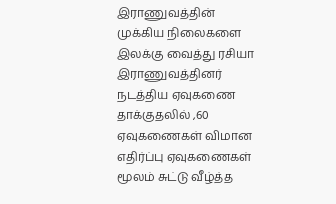இராணுவத்தின் முக்கிய நிலைகளை இலக்கு வைத்து ரசியா இராணுவத்தினர் நடத்திய ஏவுகணை தாக்குதலில் ,60 ஏவுகணைகள் விமான எதிர்ப்பு ஏவுகணைகள் மூலம் சுட்டு வீழ்த்த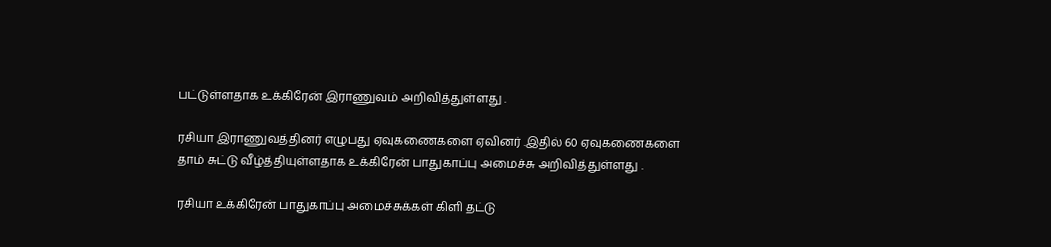பட்டுள்ளதாக உக்கிரேன் இராணுவம் அறிவித்துள்ளது .

ரசியா இராணுவத்தினர் எழுபது ஏவுகணைகளை ஏவினர் .இதில் 60 ஏவுகணைகளை தாம் சுட்டு வீழ்த்தியுள்ளதாக உக்கிரேன் பாதுகாப்பு அமைச்சு அறிவித்துள்ளது .

ரசியா உக்கிரேன் பாதுகாப்பு அமைச்சுக்கள் கிளி தட்டு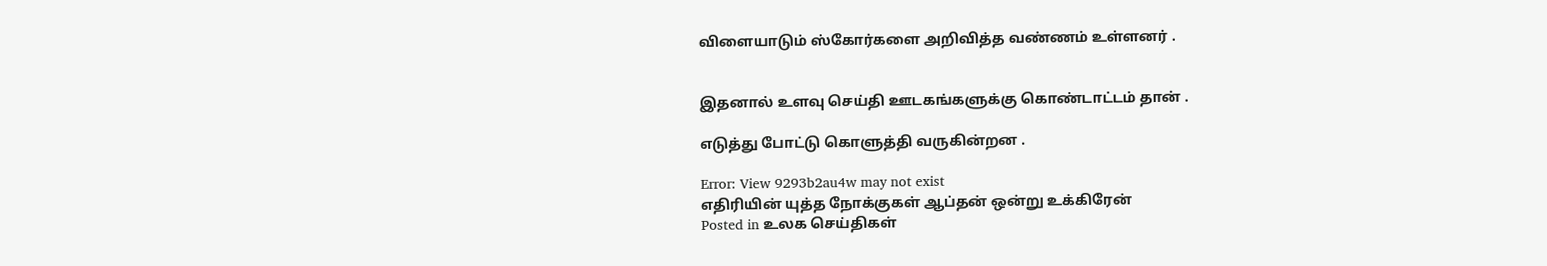விளையாடும் ஸ்கோர்களை அறிவித்த வண்ணம் உள்ளனர் .


இதனால் உளவு செய்தி ஊடகங்களுக்கு கொண்டாட்டம் தான் .

எடுத்து போட்டு கொளுத்தி வருகின்றன .

Error: View 9293b2au4w may not exist
எதிரியின் யுத்த நோக்குகள் ஆப்தன் ஒன்று உக்கிரேன்
Posted in உலக செய்திகள்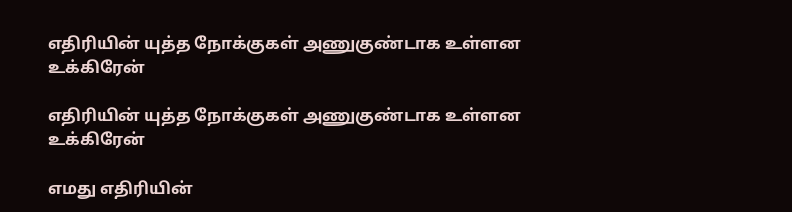எதிரியின் யுத்த நோக்குகள் அணுகுண்டாக உள்ளன உக்கிரேன்

எதிரியின் யுத்த நோக்குகள் அணுகுண்டாக உள்ளன உக்கிரேன்

எமது எதிரியின்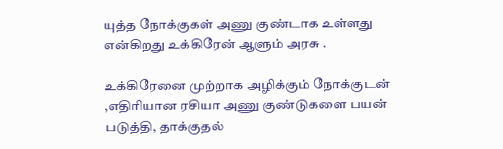யுத்த நோக்குகள் அணு குண்டாக உள்ளது என்கிறது உக்கிரேன் ஆளும் அரசு .

உக்கிரேனை முற்றாக அழிக்கும் நோக்குடன் ,எதிரியான ரசியா அணு குண்டுகளை பயன் படுத்தி, தாக்குதல்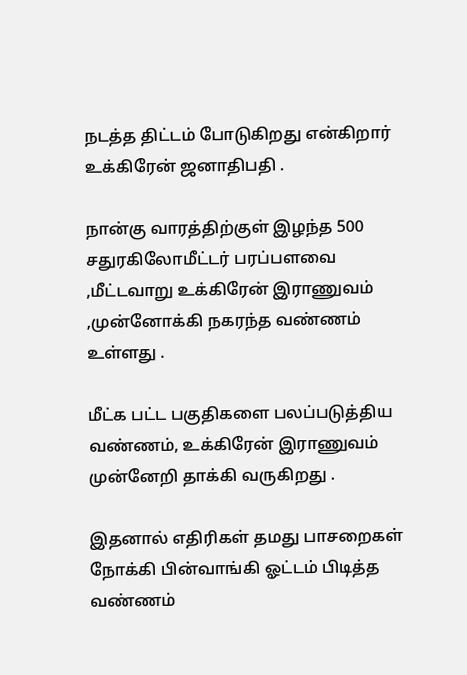நடத்த திட்டம் போடுகிறது என்கிறார் உக்கிரேன் ஜனாதிபதி .

நான்கு வாரத்திற்குள் இழந்த 500 சதுரகிலோமீட்டர் பரப்பளவை ,மீட்டவாறு உக்கிரேன் இராணுவம் ,முன்னோக்கி நகரந்த வண்ணம் உள்ளது .

மீட்க பட்ட பகுதிகளை பலப்படுத்திய வண்ணம், உக்கிரேன் இராணுவம் முன்னேறி தாக்கி வருகிறது .

இதனால் எதிரிகள் தமது பாசறைகள் நோக்கி பின்வாங்கி ஓட்டம் பிடித்த வண்ணம்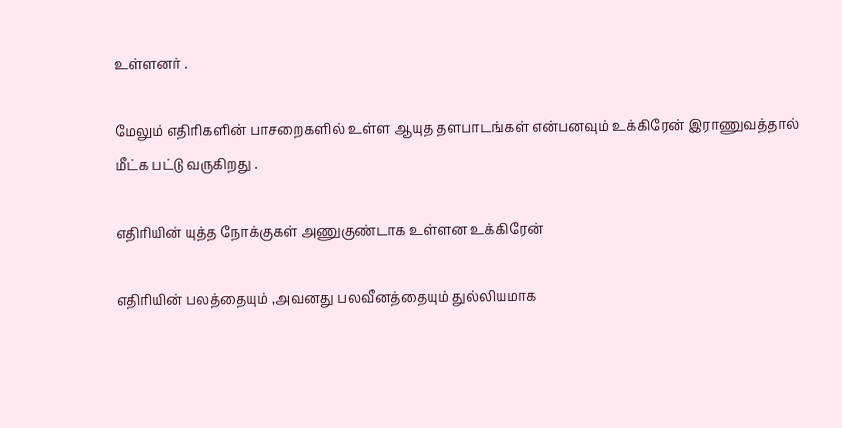உள்ளனர் .

மேலும் எதிரிகளின் பாசறைகளில் உள்ள ஆயுத தளபாடங்கள் என்பனவும் உக்கிரேன் இராணுவத்தால் மீட்க பட்டு வருகிறது .

எதிரியின் யுத்த நோக்குகள் அணுகுண்டாக உள்ளன உக்கிரேன்

எதிரியின் பலத்தையும் ,அவனது பலவீனத்தையும் துல்லியமாக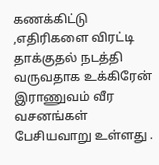கணக்கிட்டு ,எதிரிகளை விரட்டி தாக்குதல் நடத்தி வருவதாக உக்கிரேன் இராணுவம் வீர வசனங்கள் பேசியவாறு உள்ளது .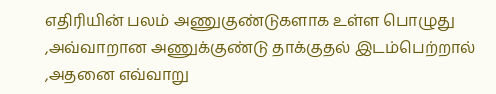எதிரியின் பலம் அணுகுண்டுகளாக உள்ள பொழுது ,அவ்வாறான அணுக்குண்டு தாக்குதல் இடம்பெற்றால் ,அதனை எவ்வாறு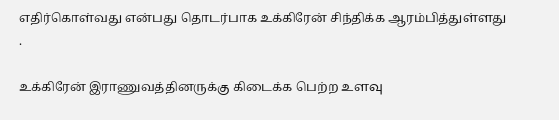எதிர்கொள்வது என்பது தொடர்பாக உக்கிரேன் சிந்திக்க ஆரம்பித்துள்ளது .

உக்கிரேன் இராணுவத்தினருக்கு கிடைக்க பெற்ற உளவு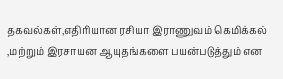தகவல்கள்,எதிரியான ரசியா இராணுவம் கெமிக்கல் ,மற்றும் இரசாயன ஆயுதங்களை பயன்படுத்தும் என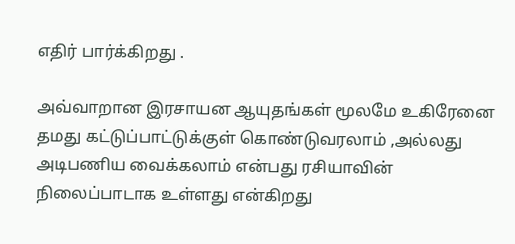எதிர் பார்க்கிறது .

அவ்வாறான இரசாயன ஆயுதங்கள் மூலமே உகிரேனை தமது கட்டுப்பாட்டுக்குள் கொண்டுவரலாம் ,அல்லது அடிபணிய வைக்கலாம் என்பது ரசியாவின் நிலைப்பாடாக உள்ளது என்கிறது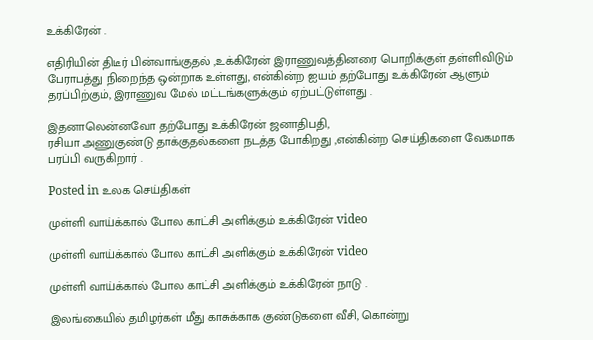உக்கிரேன் .

எதிரியின் திடீர் பின்வாங்குதல் ,உக்கிரேன் இராணுவத்தினரை பொறிக்குள் தள்ளிவிடும் பேராபத்து நிறைந்த ஒன்றாக உள்ளது, என்கின்ற ஐயம் தற்போது உக்கிரேன் ஆளும் தரப்பிற்கும், இராணுவ மேல் மட்டங்களுக்கும் ஏற்பட்டுள்ளது .

இதனாலென்னவோ தற்போது உக்கிரேன் ஜனாதிபதி,
ரசியா அணுகுண்டு தாக்குதல்களை நடத்த போகிறது ,என்கின்ற செய்திகளை வேகமாக பரப்பி வருகிறார் .

Posted in உலக செய்திகள்

முள்ளி வாய்க்கால் போல காட்சி அளிக்கும் உக்கிரேன் video

முள்ளி வாய்க்கால் போல காட்சி அளிக்கும் உக்கிரேன் video

முள்ளி வாய்க்கால் போல காட்சி அளிக்கும் உக்கிரேன் நாடு .

இலங்கையில் தமிழர்கள் மீது காசுக்காக குண்டுகளை வீசி, கொன்று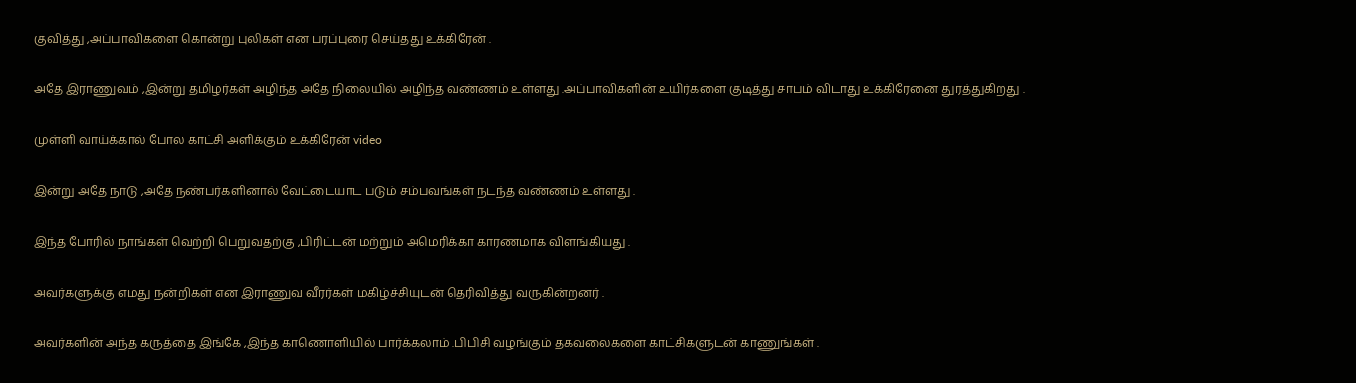குவித்து ,அப்பாவிகளை கொன்று புலிகள் என பரப்புரை செய்தது உக்கிரேன் .

அதே இராணுவம் ,இன்று தமிழர்கள் அழிந்த அதே நிலையில் அழிந்த வண்ணம் உள்ளது .அப்பாவிகளின் உயிர்களை குடித்து சாபம் விடாது உக்கிரேனை துரத்துகிறது .

முள்ளி வாய்க்கால் போல காட்சி அளிக்கும் உக்கிரேன் video

இன்று அதே நாடு ,அதே நண்பர்களினால் வேட்டையாட படும் சம்பவங்கள் நடந்த வண்ணம் உள்ளது .

இந்த போரில் நாங்கள் வெற்றி பெறுவதற்கு ,பிரிட்டன் மற்றும் அமெரிக்கா காரணமாக விளங்கியது .

அவர்களுக்கு எமது நன்றிகள் என இராணுவ வீரர்கள் மகிழ்ச்சியுடன் தெரிவித்து வருகின்றனர் .

அவர்களின் அந்த கருத்தை இங்கே ,இந்த காணொளியில் பார்க்கலாம் .பிபிசி வழங்கும் தகவலைகளை காட்சிகளுடன் காணுங்கள் .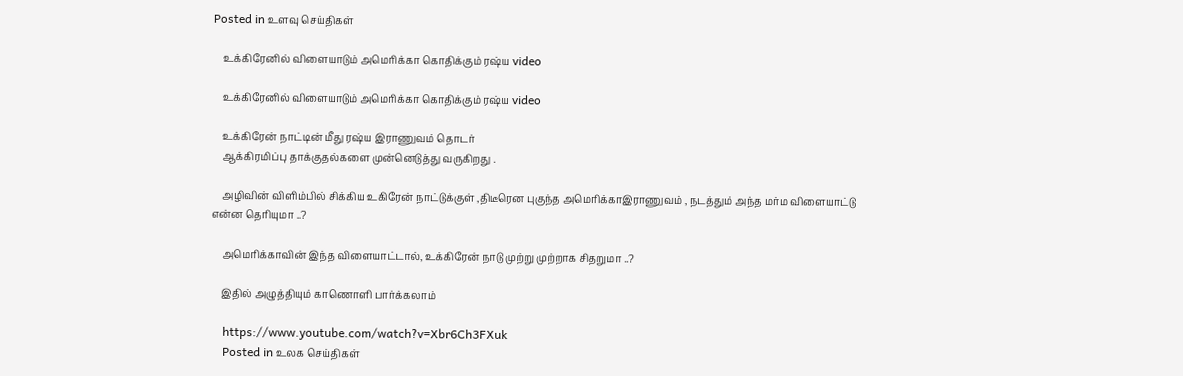Posted in உளவு செய்திகள்

    உக்கிரேனில் விளையாடும் அமெரிக்கா கொதிக்கும் ரஷ்ய video

    உக்கிரேனில் விளையாடும் அமெரிக்கா கொதிக்கும் ரஷ்ய video

    உக்கிரேன் நாட்டின் மீது ரஷ்ய இராணுவம் தொடர்
    ஆக்கிரமிப்பு தாக்குதல்களை முன்னெடுத்து வருகிறது .

    அழிவின் விளிம்பில் சிக்கிய உகிரேன் நாட்டுக்குள் ,திடீரென புகுந்த அமெரிக்காஇராணுவம் , நடத்தும் அந்த மர்ம விளையாட்டு என்ன தெரியுமா ..?

    அமெரிக்காவின் இந்த விளையாட்டால், உக்கிரேன் நாடு முற்று முற்றாக சிதறுமா ..?

    இதில் அழுத்தியும் காணொளி பார்க்கலாம்

    https://www.youtube.com/watch?v=Xbr6Ch3FXuk
    Posted in உலக செய்திகள்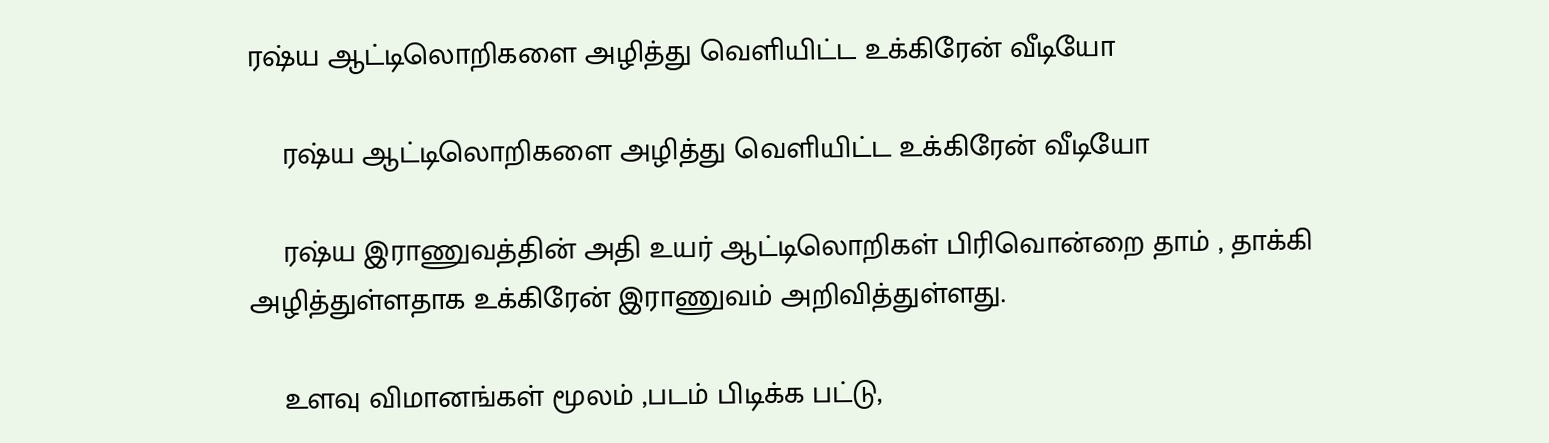ரஷ்ய ஆட்டிலொறிகளை அழித்து வெளியிட்ட உக்கிரேன் வீடியோ

    ரஷ்ய ஆட்டிலொறிகளை அழித்து வெளியிட்ட உக்கிரேன் வீடியோ

    ரஷ்ய இராணுவத்தின் அதி உயர் ஆட்டிலொறிகள் பிரிவொன்றை தாம் , தாக்கி அழித்துள்ளதாக உக்கிரேன் இராணுவம் அறிவித்துள்ளது.

    உளவு விமானங்கள் மூலம் ,படம் பிடிக்க பட்டு,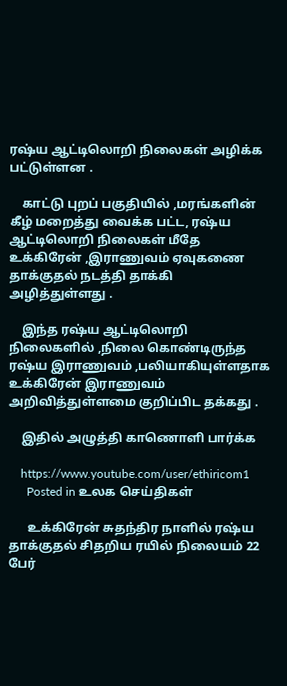ரஷ்ய ஆட்டிலொறி நிலைகள் அழிக்க பட்டுள்ளன .

    காட்டு புறப் பகுதியில் ,மரங்களின் கீழ் மறைத்து வைக்க பட்ட, ரஷ்ய ஆட்டிலொறி நிலைகள் மீதே உக்கிரேன் ,இராணுவம் ஏவுகணை தாக்குதல் நடத்தி தாக்கி அழித்துள்ளது .

    இந்த ரஷ்ய ஆட்டிலொறி நிலைகளில் ,நிலை கொண்டிருந்த ரஷ்ய இராணுவம் ,பலியாகியுள்ளதாக உக்கிரேன் இராணுவம் அறிவித்துள்ளமை குறிப்பிட தக்கது .

    இதில் அழுத்தி காணொளி பார்க்க

    https://www.youtube.com/user/ethiricom1
      Posted in உலக செய்திகள்

      உக்கிரேன் சுதந்திர நாளில் ரஷ்ய தாக்குதல் சிதறிய ரயில் நிலையம் 22 பேர்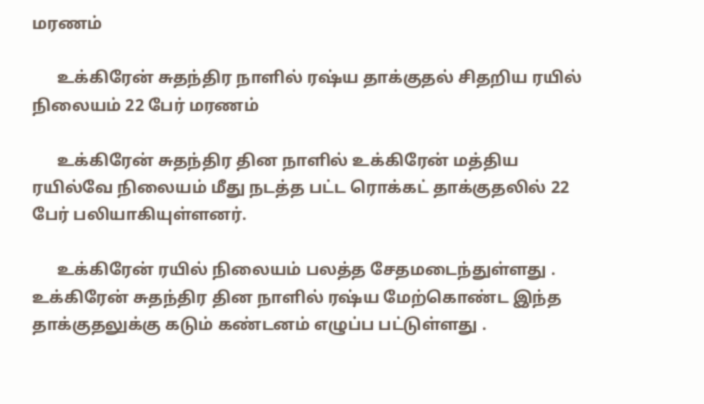மரணம்

      உக்கிரேன் சுதந்திர நாளில் ரஷ்ய தாக்குதல் சிதறிய ரயில் நிலையம் 22 பேர் மரணம்

      உக்கிரேன் சுதந்திர தின நாளில் உக்கிரேன் மத்திய ரயில்வே நிலையம் மீது நடத்த பட்ட ரொக்கட் தாக்குதலில் 22 பேர் பலியாகியுள்ளனர்.

      உக்கிரேன் ரயில் நிலையம் பலத்த சேதமடைந்துள்ளது . உக்கிரேன் சுதந்திர தின நாளில் ரஷ்ய மேற்கொண்ட இந்த தாக்குதலுக்கு கடும் கண்டனம் எழுப்ப பட்டுள்ளது .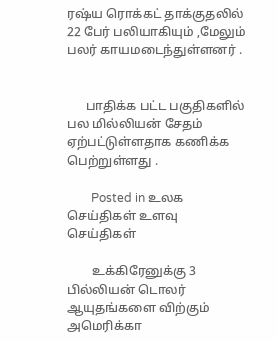ரஷ்ய ரொக்கட் தாக்குதலில் 22 பேர் பலியாகியும் ,மேலும் பலர் காயமடைந்துள்ளனர் .


      பாதிக்க பட்ட பகுதிகளில் பல மில்லியன் சேதம் ஏற்பட்டுள்ளதாக கணிக்க பெற்றுள்ளது .

        Posted in உலக செய்திகள் உளவு செய்திகள்

        உக்கிரேனுக்கு 3 பில்லியன் டொலர் ஆயுதங்களை விற்கும் அமெரிக்கா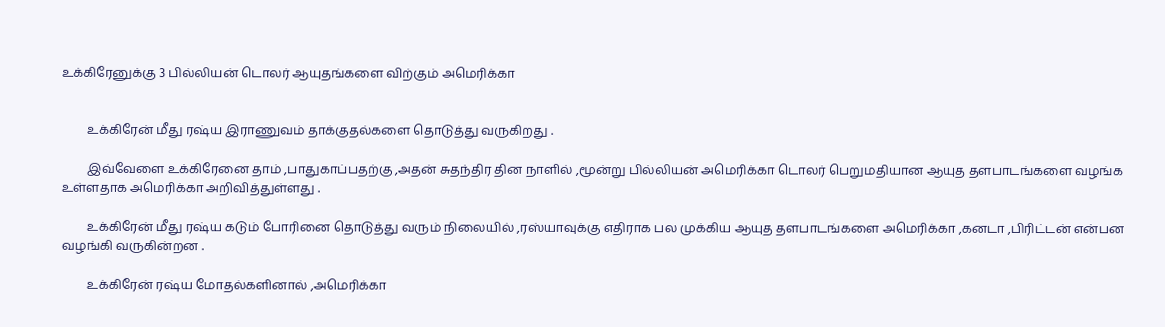உக்கிரேனுக்கு 3 பில்லியன் டொலர் ஆயுதங்களை விற்கும் அமெரிக்கா


        உக்கிரேன் மீது ரஷ்ய இராணுவம் தாக்குதல்களை தொடுத்து வருகிறது .

        இவ்வேளை உக்கிரேனை தாம் ,பாதுகாப்பதற்கு ,அதன் சுதந்திர தின நாளில் ,மூன்று பில்லியன் அமெரிக்கா டொலர் பெறுமதியான ஆயுத தளபாடங்களை வழங்க உள்ளதாக அமெரிக்கா அறிவித்துள்ளது .

        உக்கிரேன் மீது ரஷ்ய கடும் போரினை தொடுத்து வரும் நிலையில் ,ரஸ்யாவுக்கு எதிராக பல முக்கிய ஆயுத தளபாடங்களை அமெரிக்கா ,கனடா ,பிரிட்டன் என்பன வழங்கி வருகின்றன .

        உக்கிரேன் ரஷ்ய மோதல்களினால் ,அமெரிக்கா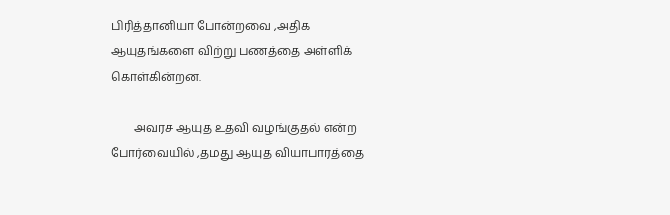பிரித்தானியா போன்றவை ,அதிக ஆயுதங்களை விற்று பணத்தை அள்ளிக் கொள்கின்றன.

        அவரச ஆயுத உதவி வழங்குதல் என்ற போர்வையில் ,தமது ஆயுத வியாபாரத்தை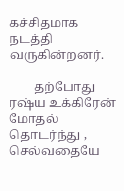கச்சிதமாக நடத்தி வருகின்றனர்.

        தற்போது ரஷ்ய உக்கிரேன் மோதல் தொடர்ந்து , செல்வதையே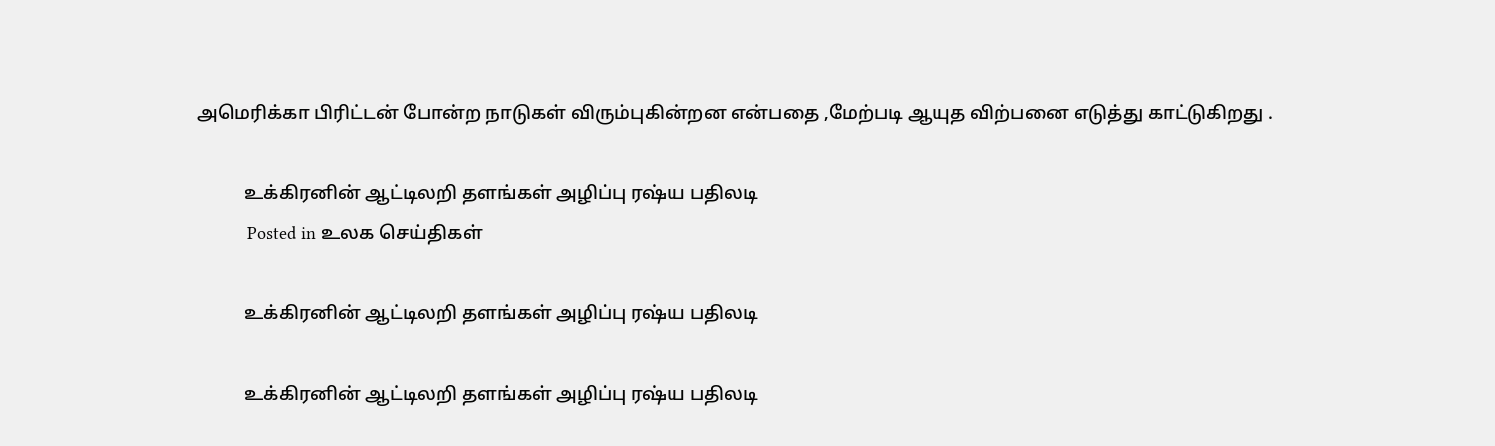அமெரிக்கா பிரிட்டன் போன்ற நாடுகள் விரும்புகின்றன என்பதை ,மேற்படி ஆயுத விற்பனை எடுத்து காட்டுகிறது .

          உக்கிரனின் ஆட்டிலறி தளங்கள் அழிப்பு ரஷ்ய பதிலடி
          Posted in உலக செய்திகள்

          உக்கிரனின் ஆட்டிலறி தளங்கள் அழிப்பு ரஷ்ய பதிலடி

          உக்கிரனின் ஆட்டிலறி தளங்கள் அழிப்பு ரஷ்ய பதிலடி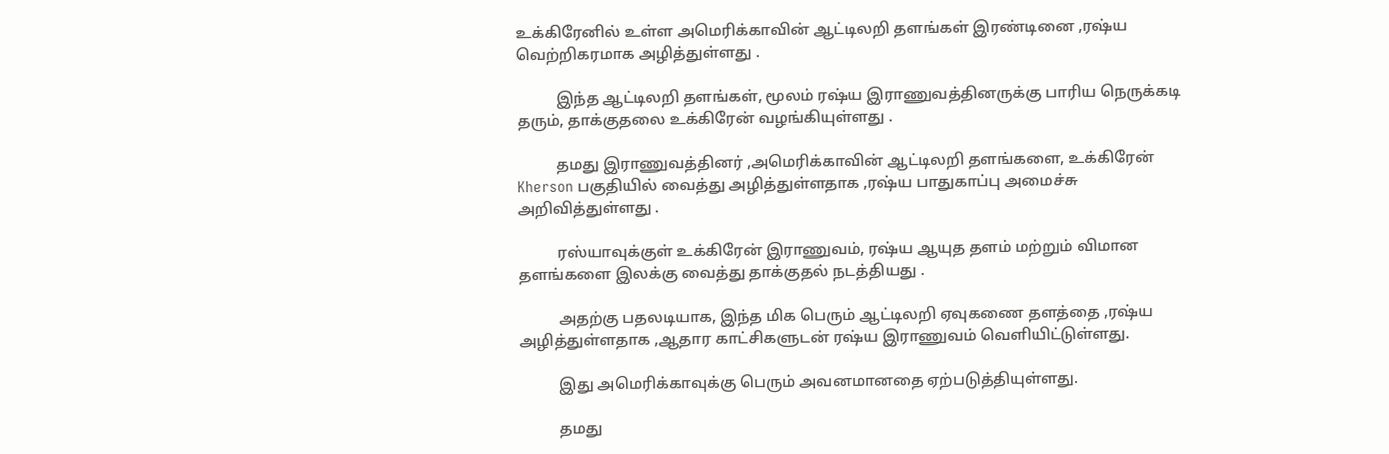உக்கிரேனில் உள்ள அமெரிக்காவின் ஆட்டிலறி தளங்கள் இரண்டினை ,ரஷ்ய வெற்றிகரமாக அழித்துள்ளது .

          இந்த ஆட்டிலறி தளங்கள், மூலம் ரஷ்ய இராணுவத்தினருக்கு பாரிய நெருக்கடி தரும், தாக்குதலை உக்கிரேன் வழங்கியுள்ளது .

          தமது இராணுவத்தினர் ,அமெரிக்காவின் ஆட்டிலறி தளங்களை, உக்கிரேன் Kherson பகுதியில் வைத்து அழித்துள்ளதாக ,ரஷ்ய பாதுகாப்பு அமைச்சு அறிவித்துள்ளது .

          ரஸ்யாவுக்குள் உக்கிரேன் இராணுவம், ரஷ்ய ஆயுத தளம் மற்றும் விமான தளங்களை இலக்கு வைத்து தாக்குதல் நடத்தியது .

          அதற்கு பதலடியாக, இந்த மிக பெரும் ஆட்டிலறி ஏவுகணை தளத்தை ,ரஷ்ய அழித்துள்ளதாக ,ஆதார காட்சிகளுடன் ரஷ்ய இராணுவம் வெளியிட்டுள்ளது.

          இது அமெரிக்காவுக்கு பெரும் அவனமானதை ஏற்படுத்தியுள்ளது.

          தமது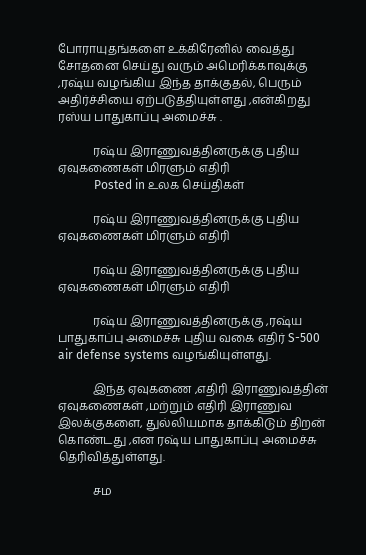போராயுதங்களை உக்கிரேனில் வைத்து சோதனை செய்து வரும் அமெரிக்காவுக்கு ,ரஷ்ய வழங்கிய இந்த தாக்குதல், பெரும் அதிர்ச்சியை ஏற்படுத்தியுள்ளது ,என்கிறது ரஸ்ய பாதுகாப்பு அமைச்சு .

            ரஷ்ய இராணுவத்தினருக்கு புதிய ஏவுகணைகள் மிரளும் எதிரி
            Posted in உலக செய்திகள்

            ரஷ்ய இராணுவத்தினருக்கு புதிய ஏவுகணைகள் மிரளும் எதிரி

            ரஷ்ய இராணுவத்தினருக்கு புதிய ஏவுகணைகள் மிரளும் எதிரி

            ரஷ்ய இராணுவத்தினருக்கு ,ரஷ்ய பாதுகாப்பு அமைச்சு புதிய வகை எதிர் S-500 air defense systems வழங்கியுள்ளது.

            இந்த ஏவுகணை ,எதிரி இராணுவத்தின் ஏவுகணைகள் ,மற்றும் எதிரி இராணுவ இலக்குகளை, துல்லியமாக தாக்கிடும் திறன் கொண்டது ,என ரஷ்ய பாதுகாப்பு அமைச்சு தெரிவித்துள்ளது.

            சம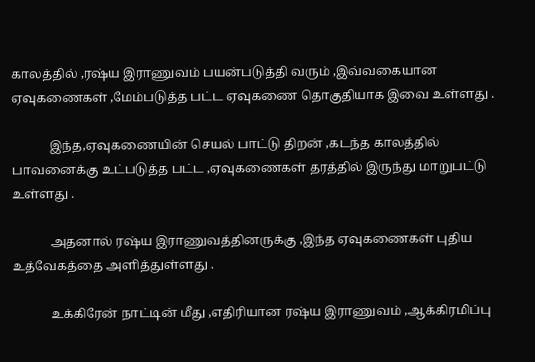காலத்தில் ,ரஷ்ய இராணுவம் பயன்படுத்தி வரும் ,இவ்வகையான ஏவுகணைகள் ,மேம்படுத்த பட்ட ஏவுகணை தொகுதியாக இவை உள்ளது .

            இந்த,ஏவுகணையின் செயல் பாட்டு திறன் ,கடந்த காலத்தில் பாவனைக்கு உட்படுத்த பட்ட ,ஏவுகணைகள் தரத்தில் இருந்து மாறுபட்டு உள்ளது .

            அதனால் ரஷ்ய இராணுவத்தினருக்கு ,இந்த ஏவுகணைகள் புதிய உத்வேகத்தை அளித்துள்ளது .

            உக்கிரேன் நாட்டின் மீது ,எதிரியான ரஷ்ய இராணுவம் ,ஆக்கிரமிப்பு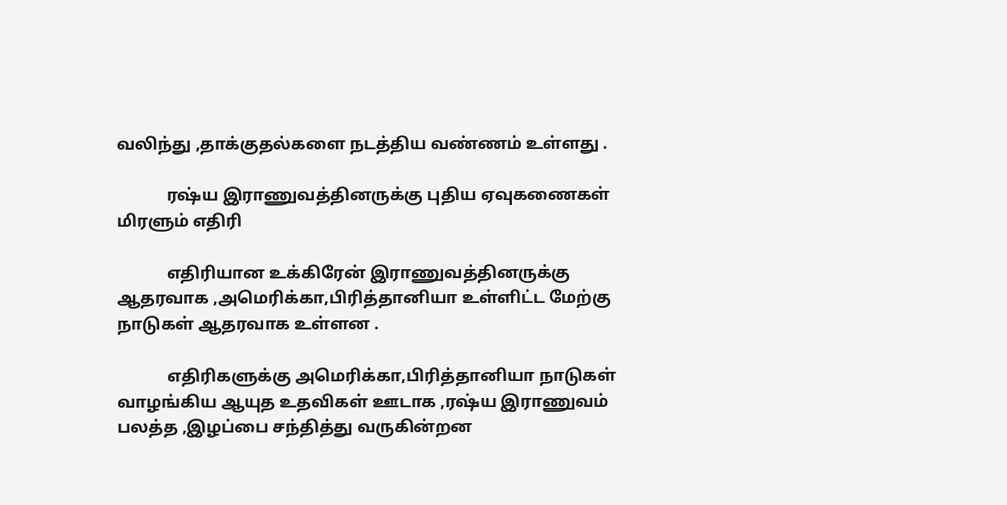வலிந்து ,தாக்குதல்களை நடத்திய வண்ணம் உள்ளது .

            ரஷ்ய இராணுவத்தினருக்கு புதிய ஏவுகணைகள் மிரளும் எதிரி

            எதிரியான உக்கிரேன் இராணுவத்தினருக்கு ஆதரவாக ,அமெரிக்கா,பிரித்தானியா உள்ளிட்ட மேற்கு நாடுகள் ஆதரவாக உள்ளன .

            எதிரிகளுக்கு அமெரிக்கா,பிரித்தானியா நாடுகள் வாழங்கிய ஆயுத உதவிகள் ஊடாக ,ரஷ்ய இராணுவம் பலத்த ,இழப்பை சந்தித்து வருகின்றன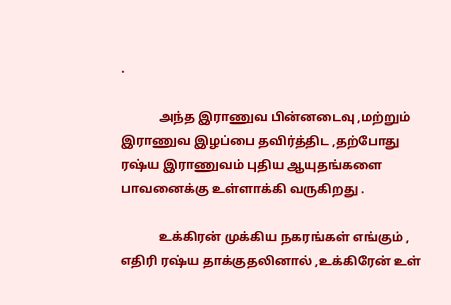.

            அந்த இராணுவ பின்னடைவு ,மற்றும் இராணுவ இழப்பை தவிர்த்திட ,தற்போது ரஷ்ய இராணுவம் புதிய ஆயுதங்களை பாவனைக்கு உள்ளாக்கி வருகிறது .

            உக்கிரன் முக்கிய நகரங்கள் எங்கும் , எதிரி ரஷ்ய தாக்குதலினால் ,உக்கிரேன் உள்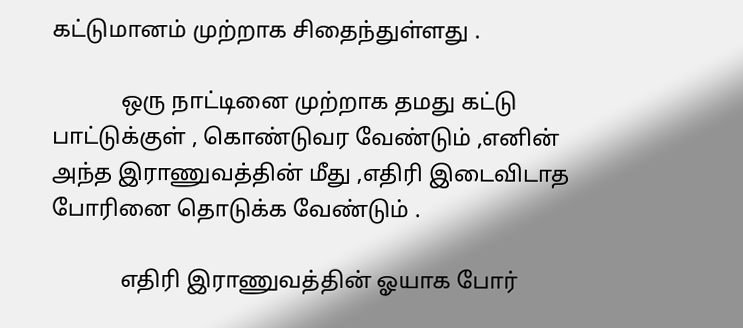கட்டுமானம் முற்றாக சிதைந்துள்ளது .

            ஒரு நாட்டினை முற்றாக தமது கட்டு பாட்டுக்குள் , கொண்டுவர வேண்டும் ,எனின் அந்த இராணுவத்தின் மீது ,எதிரி இடைவிடாத போரினை தொடுக்க வேண்டும் .

            எதிரி இராணுவத்தின் ஓயாக போர்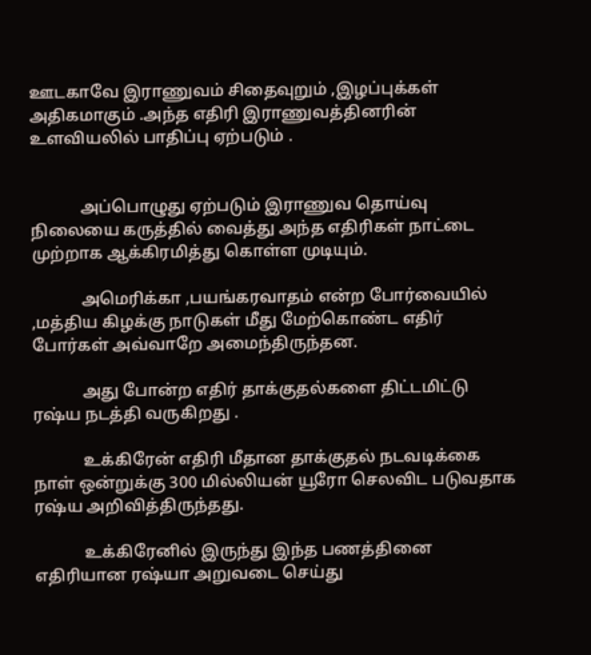ஊடகாவே இராணுவம் சிதைவுறும் ,இழப்புக்கள் அதிகமாகும் .அந்த எதிரி இராணுவத்தினரின் உளவியலில் பாதிப்பு ஏற்படும் .


            அப்பொழுது ஏற்படும் இராணுவ தொய்வு நிலையை கருத்தில் வைத்து அந்த எதிரிகள் நாட்டை முற்றாக ஆக்கிரமித்து கொள்ள முடியும்.

            அமெரிக்கா ,பயங்கரவாதம் என்ற போர்வையில் ,மத்திய கிழக்கு நாடுகள் மீது மேற்கொண்ட எதிர் போர்கள் அவ்வாறே அமைந்திருந்தன.

            அது போன்ற எதிர் தாக்குதல்களை திட்டமிட்டு ரஷ்ய நடத்தி வருகிறது .

            உக்கிரேன் எதிரி மீதான தாக்குதல் நடவடிக்கை நாள் ஒன்றுக்கு 300 மில்லியன் யூரோ செலவிட படுவதாக ரஷ்ய அறிவித்திருந்தது.

            உக்கிரேனில் இருந்து இந்த பணத்தினை எதிரியான ரஷ்யா அறுவடை செய்து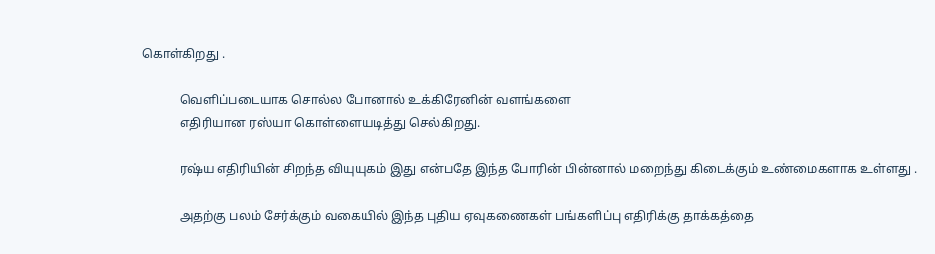கொள்கிறது .

            வெளிப்படையாக சொல்ல போனால் உக்கிரேனின் வளங்களை
            எதிரியான ரஸ்யா கொள்ளையடித்து செல்கிறது.

            ரஷ்ய எதிரியின் சிறந்த வியுயுகம் இது என்பதே இந்த போரின் பின்னால் மறைந்து கிடைக்கும் உண்மைகளாக உள்ளது .

            அதற்கு பலம் சேர்க்கும் வகையில் இந்த புதிய ஏவுகணைகள் பங்களிப்பு எதிரிக்கு தாக்கத்தை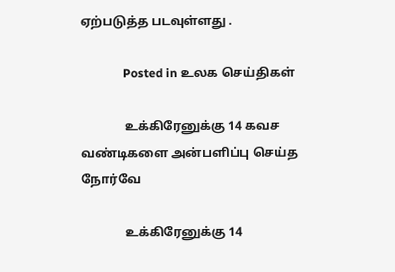ஏற்படுத்த படவுள்ளது .

              Posted in உலக செய்திகள்

              உக்கிரேனுக்கு 14 கவச வண்டிகளை அன்பளிப்பு செய்த நோர்வே

              உக்கிரேனுக்கு 14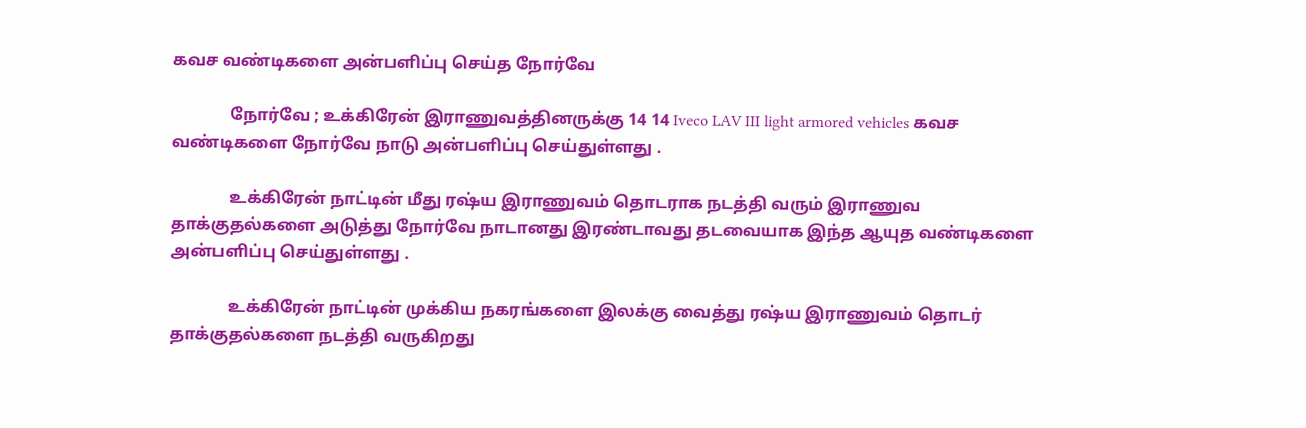கவச வண்டிகளை அன்பளிப்பு செய்த நோர்வே

              நோர்வே ; உக்கிரேன் இராணுவத்தினருக்கு 14 14 Iveco LAV III light armored vehicles கவச வண்டிகளை நோர்வே நாடு அன்பளிப்பு செய்துள்ளது .

              உக்கிரேன் நாட்டின் மீது ரஷ்ய இராணுவம் தொடராக நடத்தி வரும் இராணுவ தாக்குதல்களை அடுத்து நோர்வே நாடானது இரண்டாவது தடவையாக இந்த ஆயுத வண்டிகளை அன்பளிப்பு செய்துள்ளது .

              உக்கிரேன் நாட்டின் முக்கிய நகரங்களை இலக்கு வைத்து ரஷ்ய இராணுவம் தொடர் தாக்குதல்களை நடத்தி வருகிறது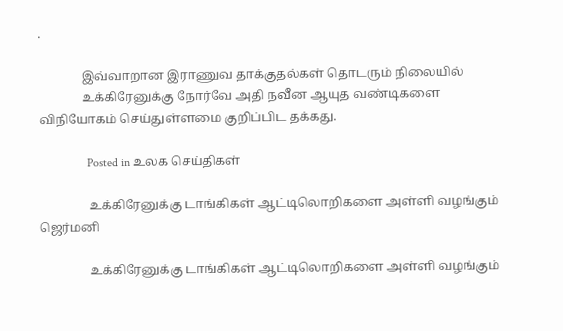.

              இவ்வாறான இராணுவ தாக்குதல்கள் தொடரும் நிலையில்
              உக்கிரேனுக்கு நோர்வே அதி நவீன ஆயுத வண்டிகளை விநியோகம் செய்துள்ளமை குறிப்பிட தக்கது.

                Posted in உலக செய்திகள்

                உக்கிரேனுக்கு டாங்கிகள் ஆட்டிலொறிகளை அள்ளி வழங்கும் ஜெர்மனி

                உக்கிரேனுக்கு டாங்கிகள் ஆட்டிலொறிகளை அள்ளி வழங்கும்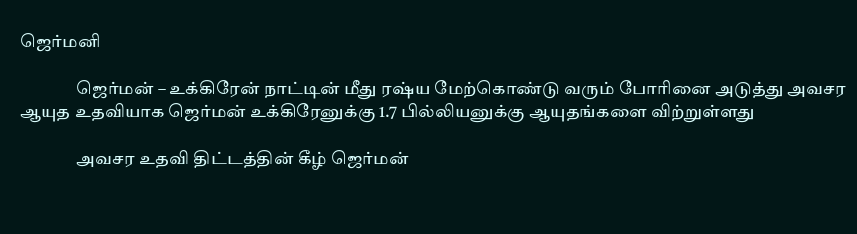ஜெர்மனி

                ஜெர்மன் – உக்கிரேன் நாட்டின் மீது ரஷ்ய மேற்கொண்டு வரும் போரினை அடுத்து அவசர ஆயுத உதவியாக ஜெர்மன் உக்கிரேனுக்கு 1.7 பில்லியனுக்கு ஆயுதங்களை விற்றுள்ளது

                அவசர உதவி திட்டத்தின் கீழ் ஜெர்மன்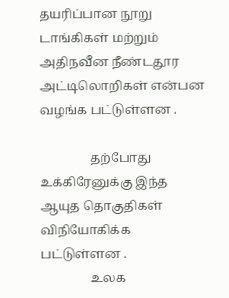தயரிப்பான நூறு டாங்கிகள் மற்றும் அதிநவீன நீண்டதூர அட்டிலொறிகள் என்பன வழங்க பட்டுள்ளன .

                தற்போது உக்கிரேனுக்கு இந்த ஆயுத தொகுதிகள் விநியோகிக்க பட்டுள்ளன .
                உலக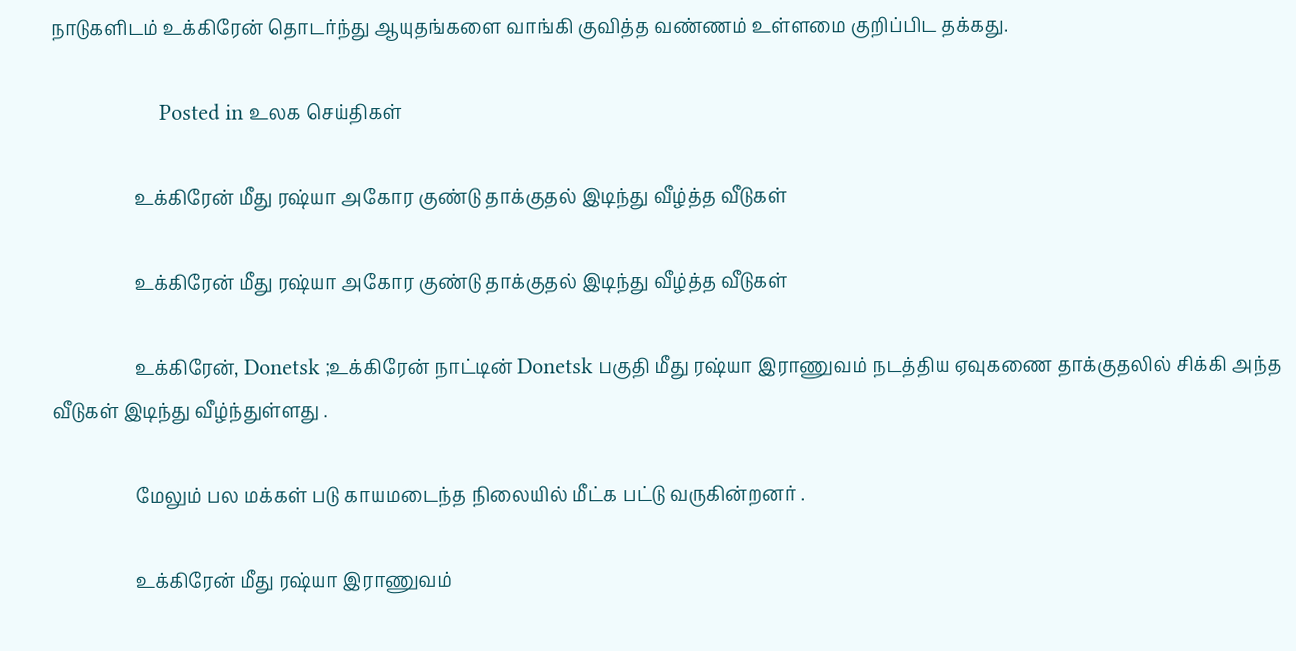நாடுகளிடம் உக்கிரேன் தொடர்ந்து ஆயுதங்களை வாங்கி குவித்த வண்ணம் உள்ளமை குறிப்பிட தக்கது.

                  Posted in உலக செய்திகள்

                  உக்கிரேன் மீது ரஷ்யா அகோர குண்டு தாக்குதல் இடிந்து வீழ்த்த வீடுகள்

                  உக்கிரேன் மீது ரஷ்யா அகோர குண்டு தாக்குதல் இடிந்து வீழ்த்த வீடுகள்

                  உக்கிரேன், Donetsk ;உக்கிரேன் நாட்டின் Donetsk பகுதி மீது ரஷ்யா இராணுவம் நடத்திய ஏவுகணை தாக்குதலில் சிக்கி அந்த வீடுகள் இடிந்து வீழ்ந்துள்ளது .

                  மேலும் பல மக்கள் படு காயமடைந்த நிலையில் மீட்க பட்டு வருகின்றனர் .

                  உக்கிரேன் மீது ரஷ்யா இராணுவம்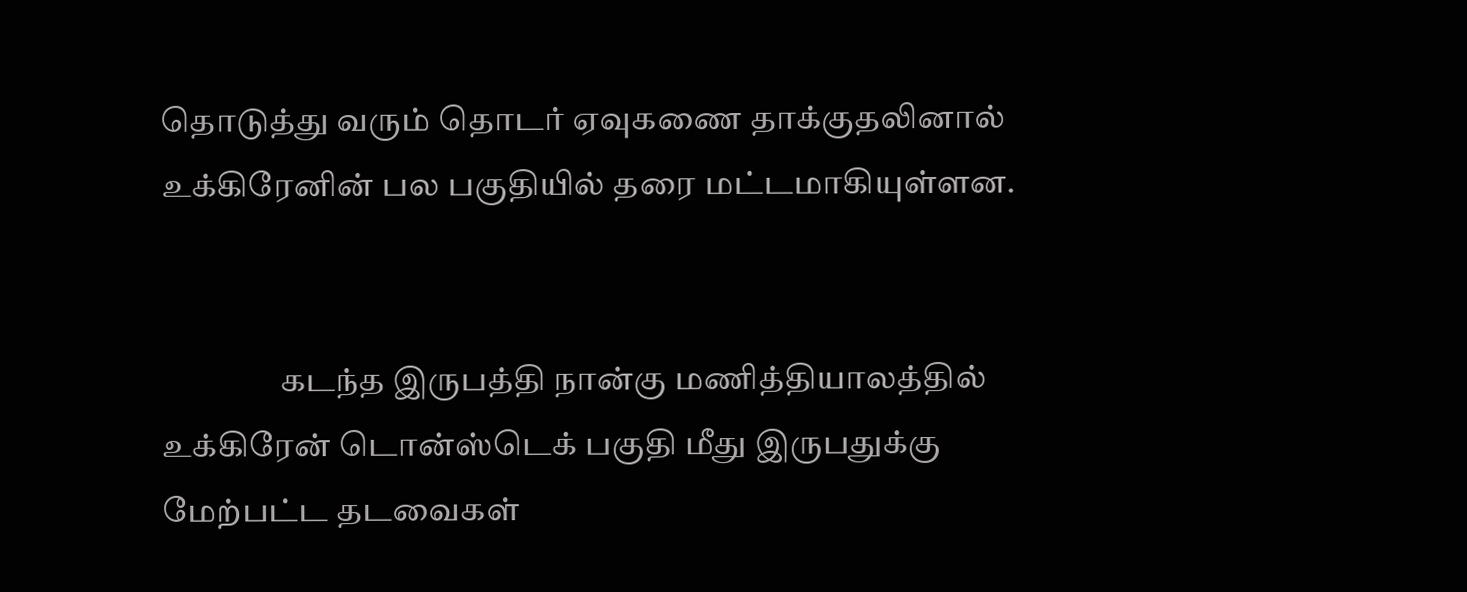தொடுத்து வரும் தொடர் ஏவுகணை தாக்குதலினால் உக்கிரேனின் பல பகுதியில் தரை மட்டமாகியுள்ளன.


                  கடந்த இருபத்தி நான்கு மணித்தியாலத்தில் உக்கிரேன் டொன்ஸ்டெக் பகுதி மீது இருபதுக்கு மேற்பட்ட தடவைகள்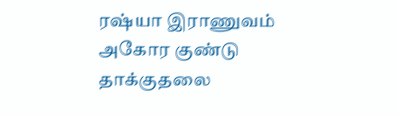ரஷ்யா இராணுவம் அகோர குண்டு தாக்குதலை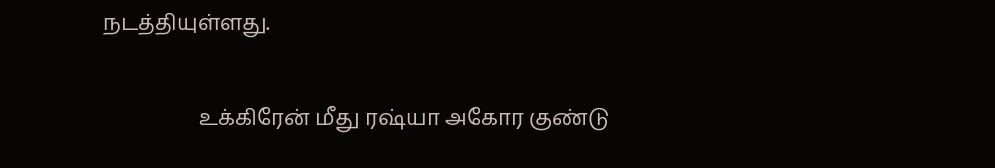நடத்தியுள்ளது.

                  உக்கிரேன் மீது ரஷ்யா அகோர குண்டு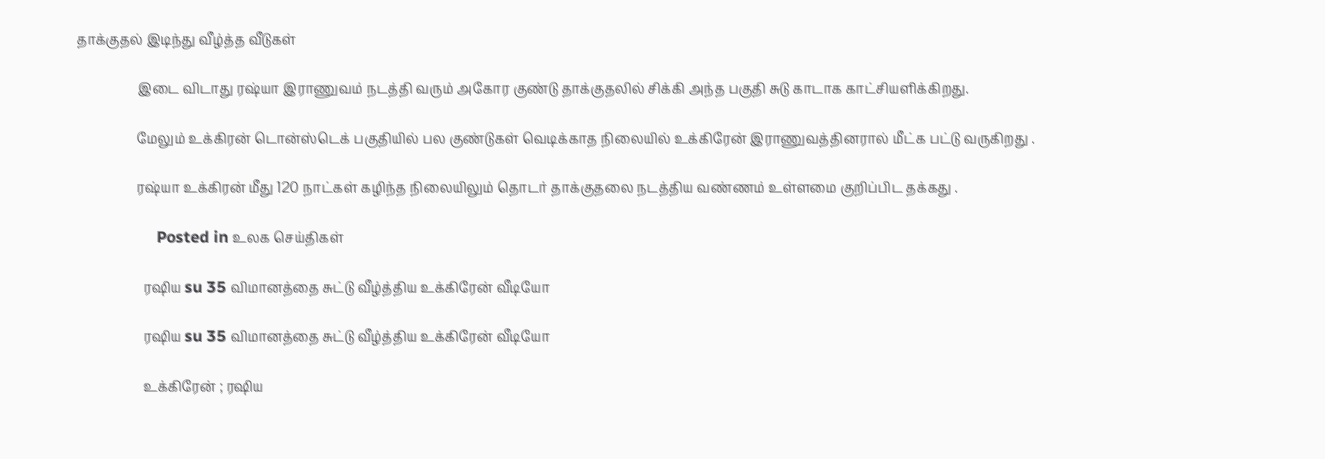தாக்குதல் இடிந்து வீழ்த்த வீடுகள்

                  இடை விடாது ரஷ்யா இராணுவம் நடத்தி வரும் அகோர குண்டு தாக்குதலில் சிக்கி அந்த பகுதி சுடு காடாக காட்சியளிக்கிறது.

                  மேலும் உக்கிரன் டொன்ஸ்டெக் பகுதியில் பல குண்டுகள் வெடிக்காத நிலையில் உக்கிரேன் இராணுவத்தினரால் மீட்க பட்டு வருகிறது .

                  ரஷ்யா உக்கிரன் மீது 120 நாட்கள் கழிந்த நிலையிலும் தொடர் தாக்குதலை நடத்திய வண்ணம் உள்ளமை குறிப்பிட தக்கது .

                    Posted in உலக செய்திகள்

                    ரஷிய su 35 விமானத்தை சுட்டு வீழ்த்திய உக்கிரேன் வீடியோ

                    ரஷிய su 35 விமானத்தை சுட்டு வீழ்த்திய உக்கிரேன் வீடியோ

                    உக்கிரேன் ; ரஷிய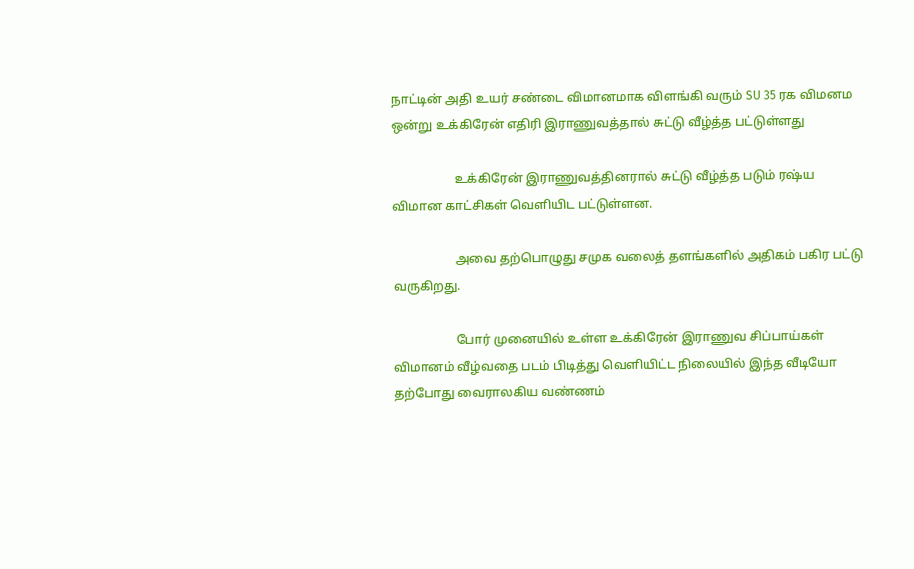நாட்டின் அதி உயர் சண்டை விமானமாக விளங்கி வரும் SU 35 ரக விமனம ஒன்று உக்கிரேன் எதிரி இராணுவத்தால் சுட்டு வீழ்த்த பட்டுள்ளது

                    உக்கிரேன் இராணுவத்தினரால் சுட்டு வீழ்த்த படும் ரஷ்ய விமான காட்சிகள் வெளியிட பட்டுள்ளன.

                    அவை தற்பொழுது சமுக வலைத் தளங்களில் அதிகம் பகிர பட்டு வருகிறது.

                    போர் முனையில் உள்ள உக்கிரேன் இராணுவ சிப்பாய்கள் விமானம் வீழ்வதை படம் பிடித்து வெளியிட்ட நிலையில் இந்த வீடியோ தற்போது வைராலகிய வண்ணம்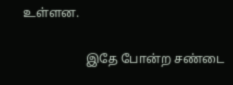உள்ளன.

                    இதே போன்ற சண்டை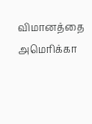விமானத்தை அமெரிக்கா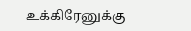உக்கிரேனுக்கு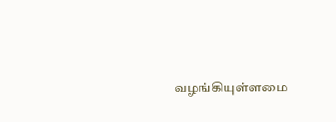வழங்கியுள்ளமை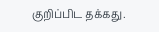குறிப்பிட தக்கது.